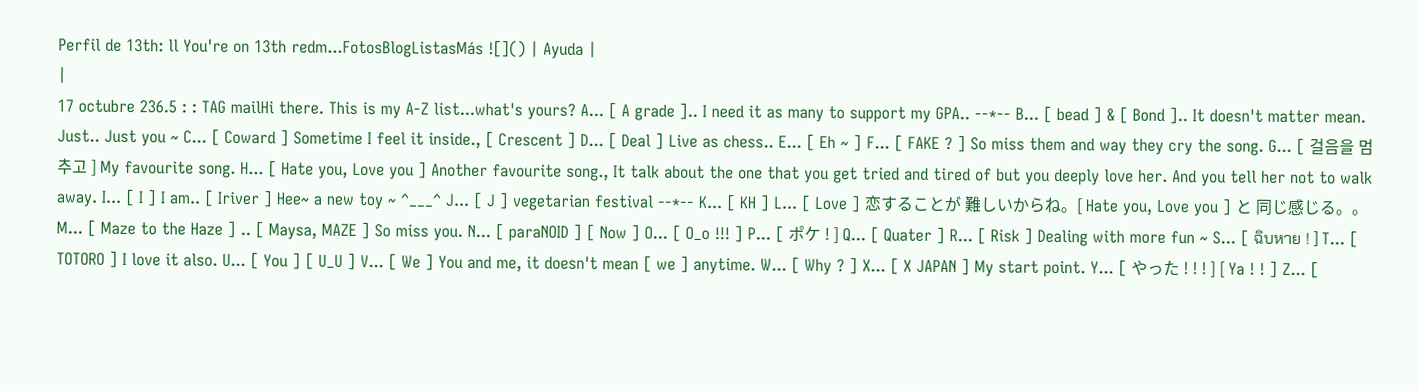Perfil de 13th: ll You're on 13th redm...FotosBlogListasMás ![]() | Ayuda |
|
17 octubre 236.5 : : TAG mailHi there. This is my A-Z list...what's yours? A... [ A grade ].. I need it as many to support my GPA.. --*-- B... [ bead ] & [ Bond ].. It doesn't matter mean. Just.. Just you ~ C... [ Coward ] Sometime I feel it inside., [ Crescent ] D... [ Deal ] Live as chess.. E... [ Eh ~ ] F... [ FAKE ? ] So miss them and way they cry the song. G... [ 걸음을 멈추고 ] My favourite song. H... [ Hate you, Love you ] Another favourite song., It talk about the one that you get tried and tired of but you deeply love her. And you tell her not to walk away. I... [ I ] I am.. [ Iriver ] Hee~ a new toy ~ ^___^ J... [ J ] vegetarian festival --*-- K... [ KH ] L... [ Love ] 恋することが 難しいからね。[ Hate you, Love you ] と 同じ感じる。。 M... [ Maze to the Haze ] .. [ Maysa, MAZE ] So miss you. N... [ paraNOID ] [ Now ] O... [ O_o !!! ] P... [ ポケ ! ] Q... [ Quater ] R... [ Risk ] Dealing with more fun ~ S... [ ฉิบหาย ! ] T... [ TOTORO ] I love it also. U... [ You ] [ U_U ] V... [ We ] You and me, it doesn't mean [ we ] anytime. W... [ Why ? ] X... [ X JAPAN ] My start point. Y... [ やった ! ! ! ] [ Ya ! ! ] Z... [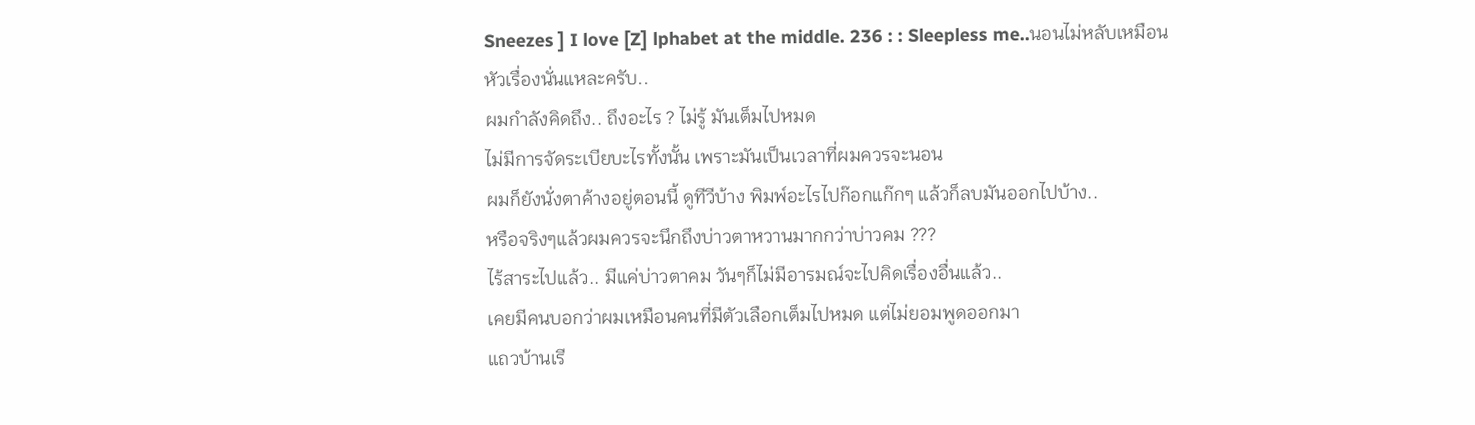Sneezes ] I love [Z] lphabet at the middle. 236 : : Sleepless me..นอนไม่หลับเหมือนหัวเรื่องนั่นแหละครับ..
ผมกำลังคิดถึง.. ถึงอะไร ? ไม่รู้ มันเต็มไปหมด
ไม่มีการจัดระเบียบะไรทั้งนั้น เพราะมันเป็นเวลาที่ผมควรจะนอน
ผมก็ยังนั่งตาค้างอยู่ตอนนี้ ดูทีวีบ้าง พิมพ์อะไรไปก๊อกแก๊กๆ แล้วก็ลบมันออกไปบ้าง..
หรือจริงๆแล้วผมควรจะนึกถึงบ่าวตาหวานมากกว่าบ่าวคม ???
ไร้สาระไปแล้ว.. มีแค่บ่าวตาคม วันๆก็ไม่มีอารมณ์จะไปคิดเรื่องอื่นแล้ว..
เคยมีคนบอกว่าผมเหมือนคนที่มีตัวเลือกเต็มไปหมด แต่ไม่ยอมพูดออกมา
แถวบ้านเรี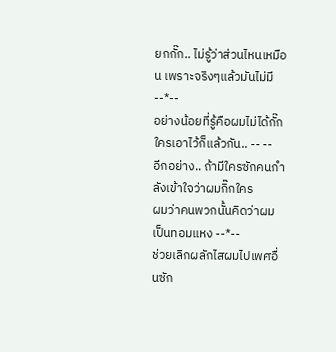ยกกั๊ก.. ไม่รู้ว่าส่วนไหนเหมือน เพราะจริงๆแล้วมันไม่มี --*--
อย่างน้อยที่รู้คือผมไม่ได้กั๊กใครเอาไว้ก็แล้วกัน.. -- --
อีกอย่าง.. ถ้ามีใครซักคนกำลังเข้าใจว่าผมกิ๊กใคร
ผมว่าคนพวกนั้นคิดว่าผมเป็นทอมแหง --*--
ช่วยเลิกผลักไสผมไปเพศอื่นซัก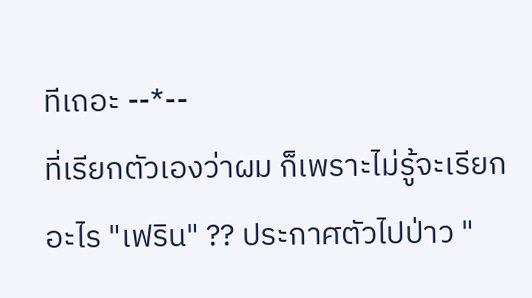ทีเถอะ --*--
ที่เรียกตัวเองว่าผม ก็เพราะไม่รู้จะเรียกอะไร "เฟริน" ?? ประกาศตัวไปป่าว "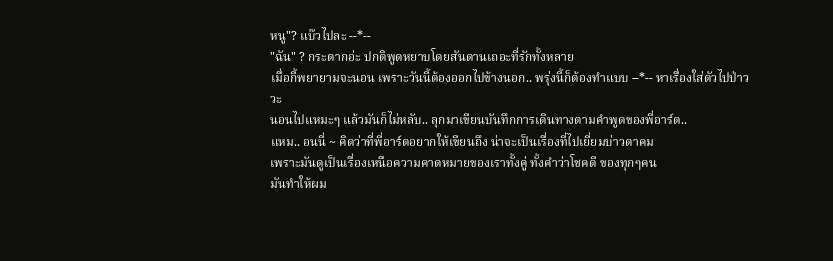หนู"? แบ๊วไปละ --*--
"ฉัน" ? กระดากอ่ะ ปกติพูดหยาบโดยสันดานเถอะที่รักทั้งหลาย
เมื่อกี้พยายามจะนอน เพราะวันนี้ต้องออกไปข้างนอก.. พรุ่งนี้ก็ต้องทำแบบ --*-- หาเรื่องใส่ตัวไปป่าววะ
นอนไปแหมะๆ แล้วมันก็ไม่หลับ.. ลุกมาเขียนบันทึกการเดินทางตามคำพูดของพี่อาร์ต..
แหม.. อนนี่ ~ คิดว่าที่พี่อาร์ตอยากให้เขียนถึง น่าจะเป็นเรื่องที่ไปเยี่ยมบ่าวตาคม
เพราะมันดูเป็นเรื่องเหนือความคาดหมายของเราทั้งคู่ ทั้งคำว่าโชคดี ของทุกๆคน
มันทำให้ผม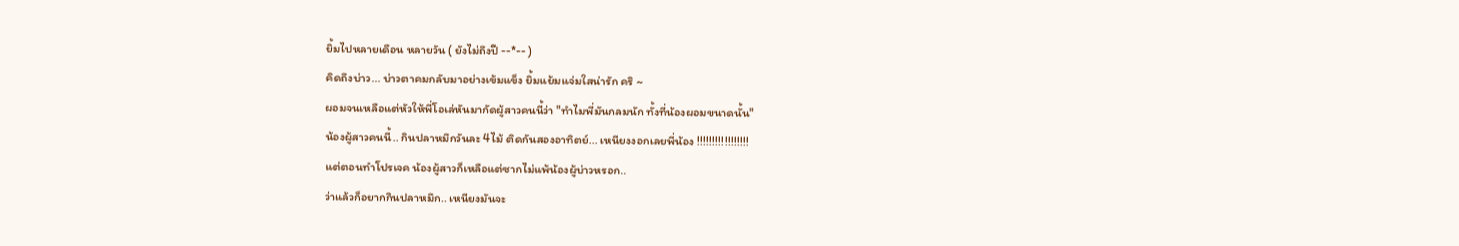ยิ้มไปหลายเดือน หลายวัน ( ยังไม่ถึงปี --*-- )
คิดถึงบ่าว... บ่าวตาคมกลับมาอย่างเข้มแข็ง ยิ้มแย้มแจ่มใสน่ารัก คริ ~
ผอมจนเหลือแต่หัวให้พี่โอเล่หันมากัดผู้สาวคนนี้ว่า "ทำไมพี่มันกลมนัก ทั้งที่น้องผอมขนาดนั้น"
น้องผู้สาวคนนี้.. กินปลาหมึกวันละ 4ไม้ ติดกันสองอาทิตย์... เหนียงงอกเลยพี่น้อง !!!!!!!!!!!!!!!!!
แต่ตอนทำโปรเจค น้องผู้สาวก็เหลือแต่ซากไม่แพ้น้องผู้บ่าวหรอก..
ว่าแล้วก็อยากกินปลาหมึก.. เหนียงมันจะ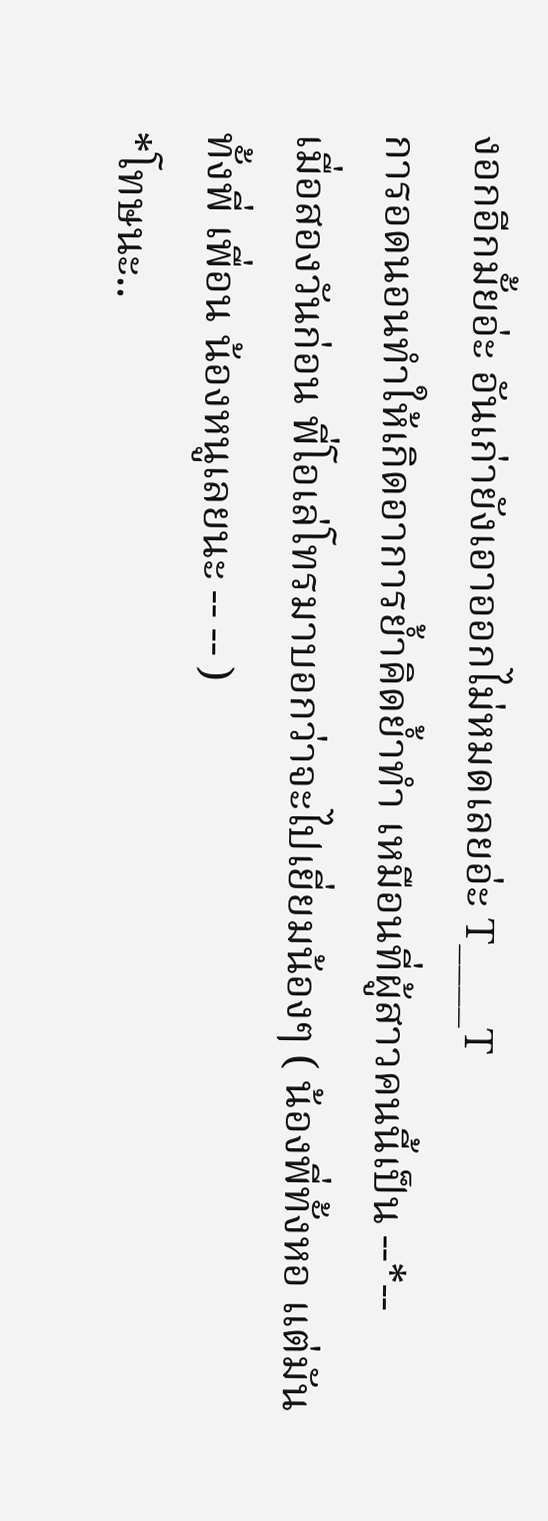งอกอีกมั้ยอ่ะ อันเก่ายังเอาออกไม่หมดเลยอ่ะ T____T
การอดนอนทำให้เกิดอาการย้ำคิดย้ำทำ เหมือนที่ผู้สาวคนนี้เป็น --*--
เมื่อสองวันก่อน พี่โอเล่โทรมาบอกว่าจะไปเยี่ยมน้องๆ ( น้องพี่ทั้งหอ แต่มันทั้งพี่ เพื่อน น้องหนูเลยนะ -- -- )
*โทษนะ..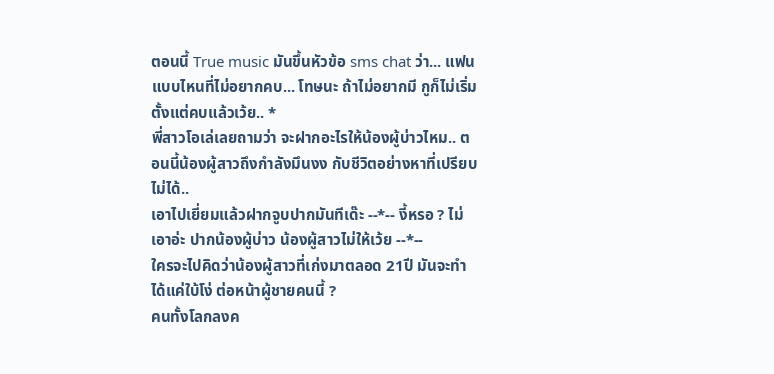ตอนนี้ True music มันขึ้นหัวข้อ sms chat ว่า... แฟนแบบไหนที่ไม่อยากคบ... โทษนะ ถ้าไม่อยากมี กูก็ไม่เริ่มตั้งแต่คบแล้วเว้ย.. *
พี่สาวโอเล่เลยถามว่า จะฝากอะไรให้น้องผู้บ่าวไหม.. ตอนนี้น้องผู้สาวถึงกำลังมึนงง กับชีวิตอย่างหาที่เปรียบไม่ได้..
เอาไปเยี่ยมแล้วฝากจูบปากมันทีเด๊ะ --*-- งี้หรอ ? ไม่เอาอ่ะ ปากน้องผู้บ่าว น้องผู้สาวไม่ให้เว้ย --*--
ใครจะไปคิดว่าน้องผู้สาวที่เก่งมาตลอด 21ปี มันจะทำได้แค่ใบ้โง่ ต่อหน้าผู้ชายคนนี้ ?
คนทั้งโลกลงค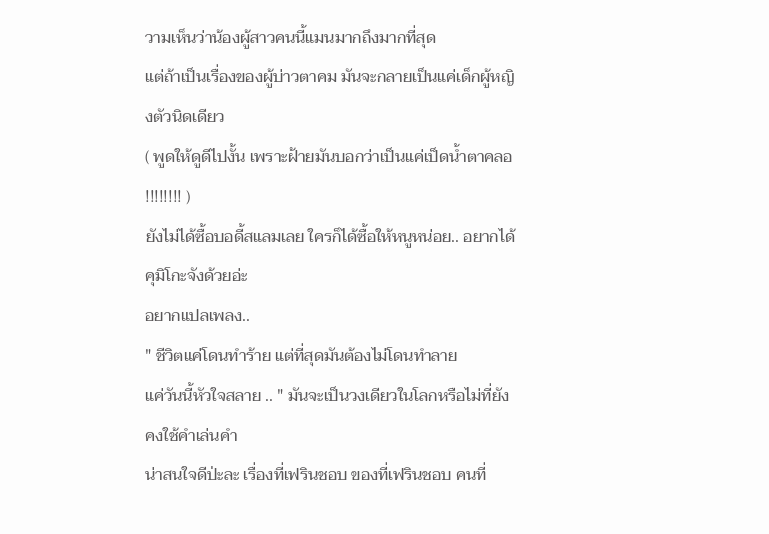วามเห็นว่าน้องผู้สาวคนนี้แมนมากถึงมากที่สุด
แต่ถ้าเป็นเรื่องของผู้บ่าวตาคม มันจะกลายเป็นแค่เด็กผู้หญิงตัวนิดเดียว
( พูดให้ดูดีไปงั้น เพราะฝ้ายมันบอกว่าเป็นแค่เป็ดน้ำตาคลอ !!!!!!!! )
ยังไม่ได้ซื้อบอดี้สแลมเลย ใครก็ได้ซื้อให้หนูหน่อย.. อยากได้คุมิโกะจังด้วยอ่ะ
อยากแปลเพลง..
" ชีวิตแค่โดนทำร้าย แต่ที่สุดมันต้องไม่โดนทำลาย
แค่วันนี้หัวใจสลาย .. " มันจะเป็นวงเดียวในโลกหรือไม่ที่ยังคงใช้คำเล่นคำ
น่าสนใจดีป่ะละ เรื่องที่เฟรินชอบ ของที่เฟรินชอบ คนที่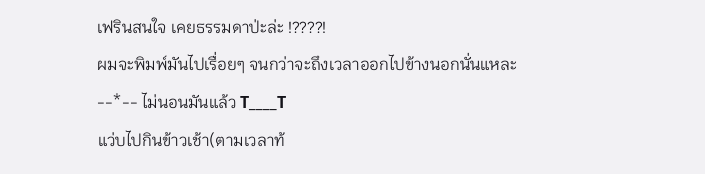เฟรินสนใจ เคยธรรมดาป่ะล่ะ !????!
ผมจะพิมพ์มันไปเรื่อยๆ จนกว่าจะถึงเวลาออกไปข้างนอกนั่นแหละ --*-- ไม่นอนมันแล้ว T____T
แว่บไปกินข้าวเช้า(ตามเวลาท้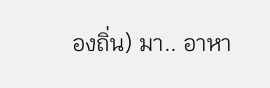องถิ่น) มา.. อาหา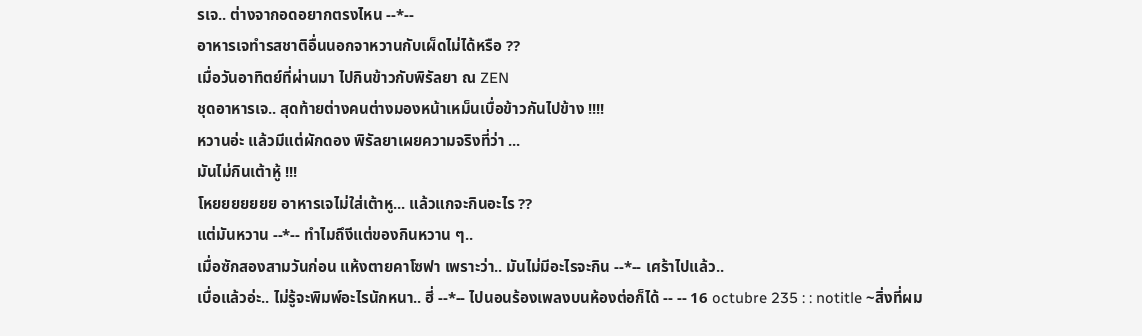รเจ.. ต่างจากอดอยากตรงไหน --*--
อาหารเจทำรสชาติอื่นนอกจาหวานกับเผ็ดไม่ได้หรือ ??
เมื่อวันอาทิตย์ที่ผ่านมา ไปกินข้าวกับพิรัลยา ณ ZEN
ชุดอาหารเจ.. สุดท้ายต่างคนต่างมองหน้าเหม็นเบื่อข้าวกันไปข้าง !!!!
หวานอ่ะ แล้วมีแต่ผักดอง พิรัลยาเผยความจริงที่ว่า ...
มันไม่กินเต้าหู้ !!!
โหยยยยยยย อาหารเจไม่ใส่เต้าหู... แล้วแกจะกินอะไร ??
แต่มันหวาน --*-- ทำไมถึงีแต่ของกินหวาน ๆ..
เมื่อซักสองสามวันก่อน แห้งตายคาโซฟา เพราะว่า.. มันไม่มีอะไรจะกิน --*-- เศร้าไปแล้ว..
เบื่อแล้วอ่ะ.. ไม่รู้จะพิมพ์อะไรนักหนา.. ฮี่ --*-- ไปนอนร้องเพลงบนห้องต่อก็ได้ -- -- 16 octubre 235 : : notitle ~สิ่งที่ผม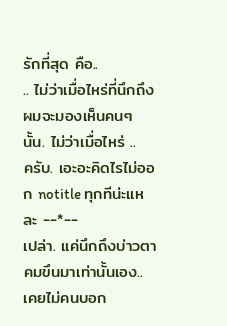รักที่สุด คือ..
.. ไม่ว่าเมื่อไหร่ที่นึกถึง ผมจะมองเห็นคนๆ นั้น. ไม่ว่าเมื่อไหร่ ..
ครับ. เอะอะคิดไรไม่ออก notitle ทุกทีน่ะแหละ --*--
เปล่า. แค่นึกถึงบ่าวตาคมขึนมาเท่านั้นเอง..
เคยไม่คนบอก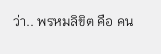ว่า.. พรหมลิขิต คือ คน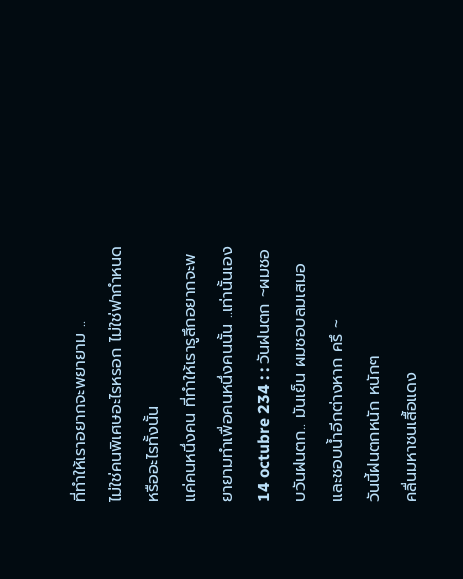ที่ทำให้เราอยากจะพยายาม ..
ไม่ใช่คนพิเศษอะไรหรอก ไม่ใช่ฟากำหนดหรืออะไรทั้งนั้น
แค่คนหนึ่งคน ที่ทำให้เรารูสึกอยากจะพยายามทำเพื่อคนหนึ่งคนนั้น ..เท่านั้นเอง 14 octubre 234 : : วันฝนตก ~ผมชอบวันฝนตก.. มันเย็น ผมชอบลมเสมอ และชอบน้ำอีกต่างหาก ครึ ~
วันนี้ฝนตกหนัก หนักๆ
คลื่นมหาชนเสื้อแดง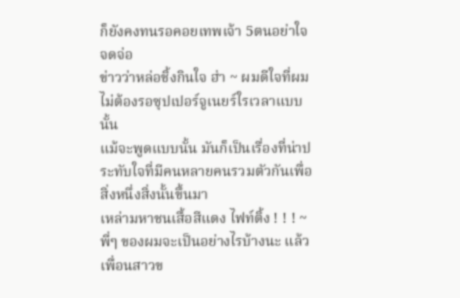ก็ยังคงทนรอคอยเทพเจ้า 5ตนอย่าใจจดจ่อ
ข่าวว่าหล่อชิ้งกินใจ ฮ่า ~ ผมดีใจที่ผมไม่ต้องรอซุปเปอร์จูเนยร์ใรเวลาแบบนั้น
แม้จะพูดแบบนั้น มันก็เป็นเรื่องที่น่าประทับใจที่มีคนหลายคนรวมตัวกันเพื่อสิ่งหนึ่งสิ่งนั้นขึ้นมา
เหล่ามหาชนเสื้อสีแดง ไฟท์ติ้ง ! ! ! ~
พี่ๆ ของผมจะเป็นอย่างไรบ้างนะ แล้วเพื่อนสาวข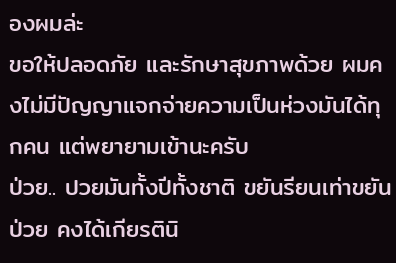องผมล่ะ
ขอให้ปลอดภัย และรักษาสุขภาพด้วย ผมคงไม่มีปัญญาแจกจ่ายความเป็นห่วงมันได้ทุกคน แต่พยายามเข้านะครับ
ป่วย.. ปวยมันทั้งปีทั้งชาติ ขยันรียนเท่าขยันป่วย คงได้เกียรตินิ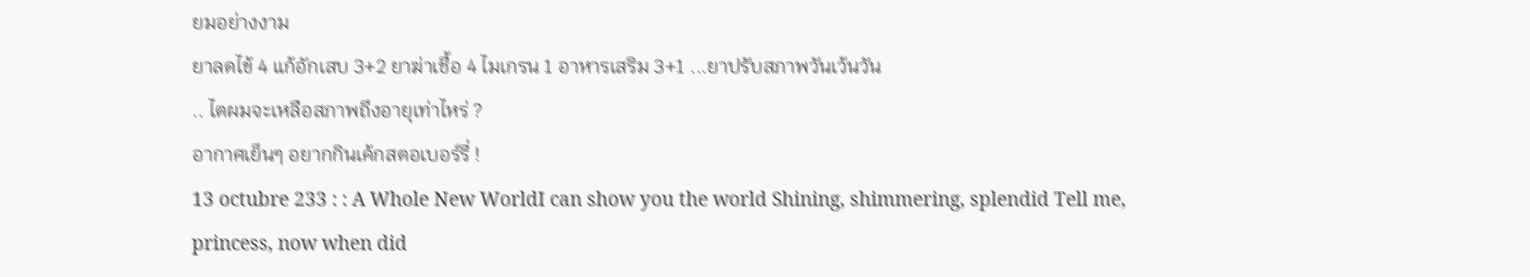ยมอย่างงาม
ยาลดไข้ 4 แก้อักเสบ 3+2 ยาฆ่าเชื้อ 4 ไมเกรน 1 อาหารเสริม 3+1 ...ยาปรับสภาพวันเว้นวัน
.. ไตผมจะเหลือสภาพถึงอายุเท่าไหร่ ?
อากาศเย็นๆ อยากกินเค้กสตอเบอร์รี่ !
13 octubre 233 : : A Whole New WorldI can show you the world Shining, shimmering, splendid Tell me, princess, now when did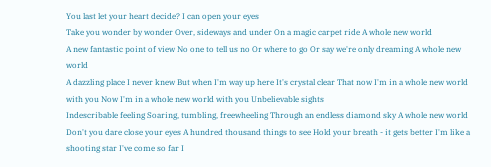You last let your heart decide? I can open your eyes
Take you wonder by wonder Over, sideways and under On a magic carpet ride A whole new world
A new fantastic point of view No one to tell us no Or where to go Or say we're only dreaming A whole new world
A dazzling place I never knew But when I'm way up here It's crystal clear That now I'm in a whole new world with you Now I'm in a whole new world with you Unbelievable sights
Indescribable feeling Soaring, tumbling, freewheeling Through an endless diamond sky A whole new world
Don't you dare close your eyes A hundred thousand things to see Hold your breath - it gets better I'm like a shooting star I've come so far I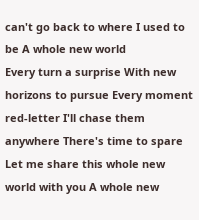can't go back to where I used to be A whole new world
Every turn a surprise With new horizons to pursue Every moment red-letter I'll chase them anywhere There's time to spare Let me share this whole new world with you A whole new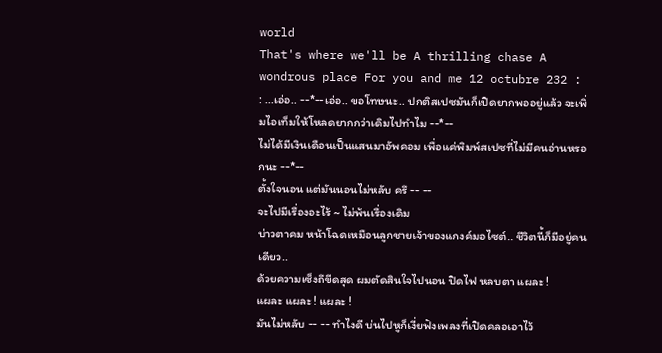world
That's where we'll be A thrilling chase A wondrous place For you and me 12 octubre 232 : : ...เอ่อ.. --*--เอ่อ.. ขอโทษนะ.. ปกติสเปซมันก็เปิดยากพออยู่แล้ว จะเพิ่มไอเท็มให้โหลดยากกว่าเดิมไปทำไม --*--
ไม่ได้มีเงินเดือนเป็นแสนมาอัพคอม เพื่อแค่พิมพ์สเปซที่ไม่มีคนอ่านหรอกนะ --*--
ตั้งใจนอน แต่มันนอนไม่หลับ ครึ -- --
จะไปมีเรื่องอะไร้ ~ ไม่พ้นเรื่องเดิม
บ่าวตาคม หน้าโฉดเหมือนลูกชายเจ้าของแกงค์มอไซต์.. ชีวิตนี้ก็มีอยู่คนเดียว..
ด้วยความเซ็งถึขีดสุด ผมตัดสินใจไปนอน ปิดไฟ หลบตา แผละ !
แผละ แผละ ! แผละ !
มันไม่หลับ -- -- ทำไงดี บ่นไปหูก็เงี่ยฟังเพลงที่เปิดคลอเอาไว้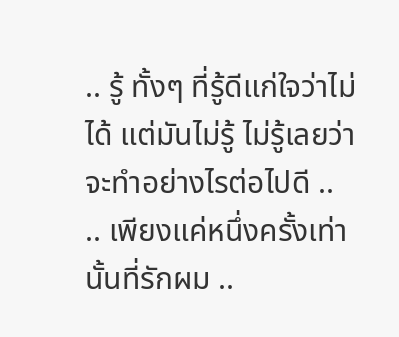.. รู้ ทั้งๆ ที่รู้ดีแก่ใจว่าไม่ได้ แต่มันไม่รู้ ไม่รู้เลยว่าจะทำอย่างไรต่อไปดี ..
.. เพียงแค่หนึ่งครั้งเท่านั้นที่รักผม ..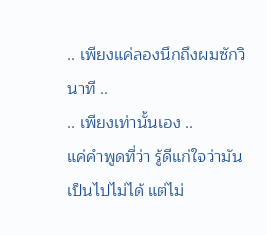.. เพียงแค่ลองนึกถึงผมซักวินาที ..
.. เพียงเท่านั้นเอง ..
แค่คำพูดที่ว่า รู้ดีแก่ใจว่ามันเป็นไปไม่ได้ แต่ไม่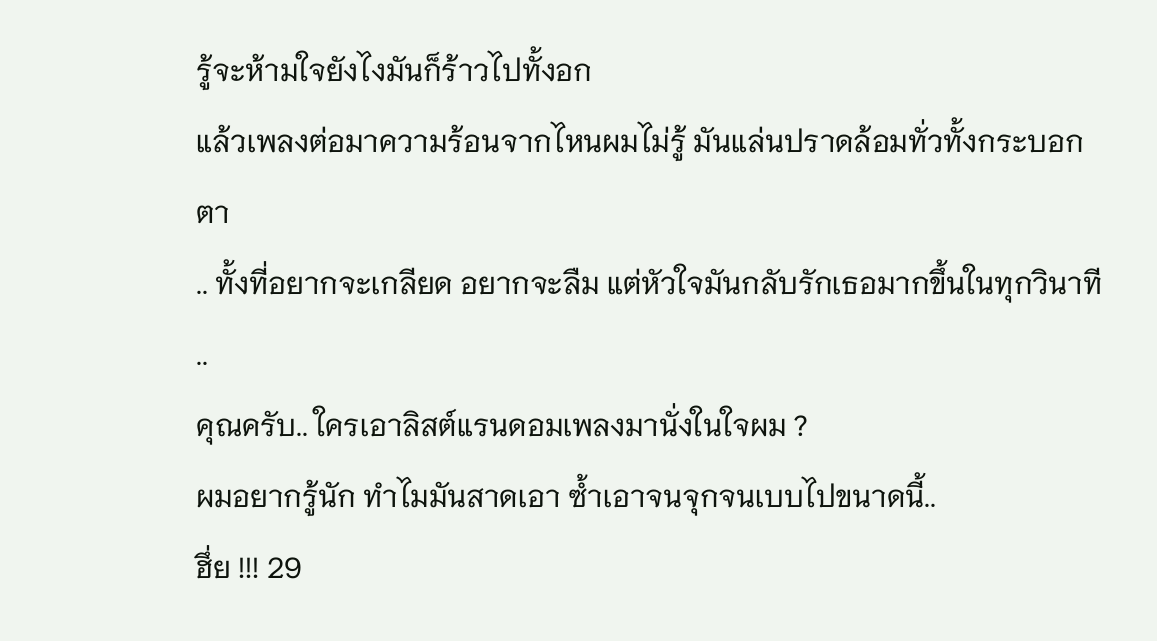รู้จะห้ามใจยังไงมันก็ร้าวไปทั้งอก
แล้วเพลงต่อมาความร้อนจากไหนผมไม่รู้ มันแล่นปราดล้อมทั่วทั้งกระบอกตา
.. ทั้งที่อยากจะเกลียด อยากจะลืม แต่หัวใจมันกลับรักเธอมากขึ้นในทุกวินาที ..
คุณครับ.. ใครเอาลิสต์แรนดอมเพลงมานั่งในใจผม ?
ผมอยากรู้นัก ทำไมมันสาดเอา ซ้ำเอาจนจุกจนเบบไปขนาดนี้..
ฮึ่ย !!! 29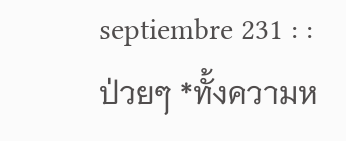septiembre 231 : : ป่วยๆ *ทั้งความห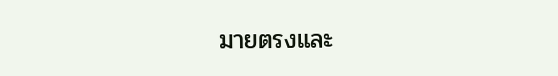มายตรงและ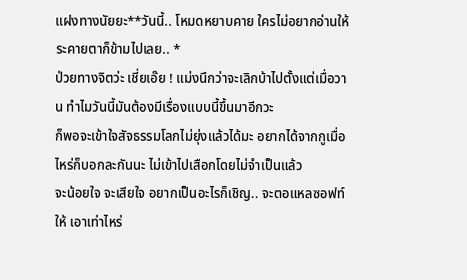แฝงทางนัยยะ**วันนี้.. โหมดหยาบคาย ใครไม่อยากอ่านให้ระคายตาก็ข้ามไปเลย.. *
ป่วยทางจิตว่ะ เชี่ยเอ๊ย ! แม่งนึกว่าจะเลิกบ้าไปตั้งแต่เมื่อวาน ทำไมวันนี้มันต้องมีเรื่องแบบนี้ขึ้นมาอีกวะ
ก็พอจะเข้าใจสัจธรรมโลกไม่ยุ่งแล้วได้มะ อยากได้จากกูเมื่อไหร่ก็บอกละกันนะ ไม่เข้าไปเสือกโดยไม่จำเป็นแล้ว
จะน้อยใจ จะเสียใจ อยากเป็นอะไรก็เชิญ.. จะตอแหลซอฟท์ให้ เอาเท่าไหร่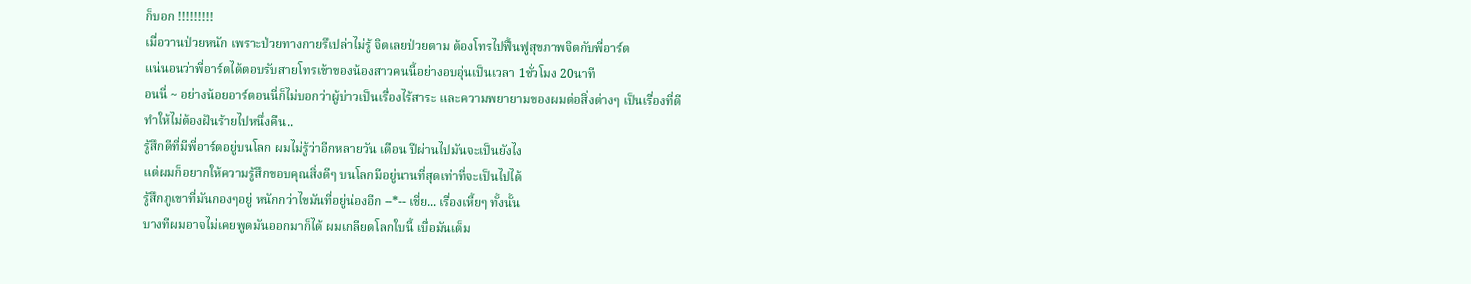ก็บอก !!!!!!!!!
เมื่อวานป่วยหนัก เพราะป่วยทางกายรึเปล่าไม่รู้ จิตเลยป่วยตาม ต้องโทรไปฟื้นฟูสุขภาพจิตกับพี่อาร์ต
แน่นอนว่าพี่อาร์ตได้ตอบรับสายโทรเข้าของน้องสาวคนนี้อย่างอบอุ่นเป็นเวลา 1ชั่วโมง 20นาที
อนนี่ ~ อย่างน้อยอาร์ตอนนี่ก็ไม่บอกว่าผู้บ่าวเป็นเรื่องไร้สาระ และความพยายามของผมต่อสิ่งต่างๆ เป็นเรื่องที่ดี
ทำให้ไม่ต้องฝันร้ายไปหนึ่งคืน..
รู้สึกดีที่มีพี่อาร์ตอยู่บนโลก ผมไม่รู้ว่าอีกหลายวัน เดือน ปีผ่านไปมันจะเป็นยังไง
แต่ผมก็อยากให้ความรู้สึกขอบคุณสิ่งดีๆ บนโลกมีอยู่นานที่สุดเท่าที่จะเป็นไปได้
รู้สึกภูเขาที่มันกองๆอยู่ หนักกว่าไขมันที่อยู่น่องอีก --*-- เชี่ย... เรื่องเหี้ยๆ ทั้งนั้น
บางทีผมอาจไม่เคยพูดมันออกมาก็ได้ ผมเกลียดโลกใบนี้ เบื่อมันเต็ม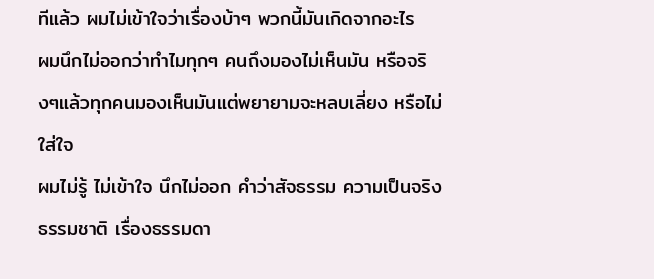ทีแล้ว ผมไม่เข้าใจว่าเรื่องบ้าๆ พวกนี้มันเกิดจากอะไร
ผมนึกไม่ออกว่าทำไมทุกๆ คนถึงมองไม่เห็นมัน หรือจริงๆแล้วทุกคนมองเห็นมันแต่พยายามจะหลบเลี่ยง หรือไม่ใส่ใจ
ผมไม่รู้ ไม่เข้าใจ นึกไม่ออก คำว่าสัจธรรม ความเป็นจริง ธรรมชาติ เรื่องธรรมดา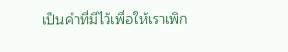เป็นคำที่มีไว้เพื่อให้เราเพิก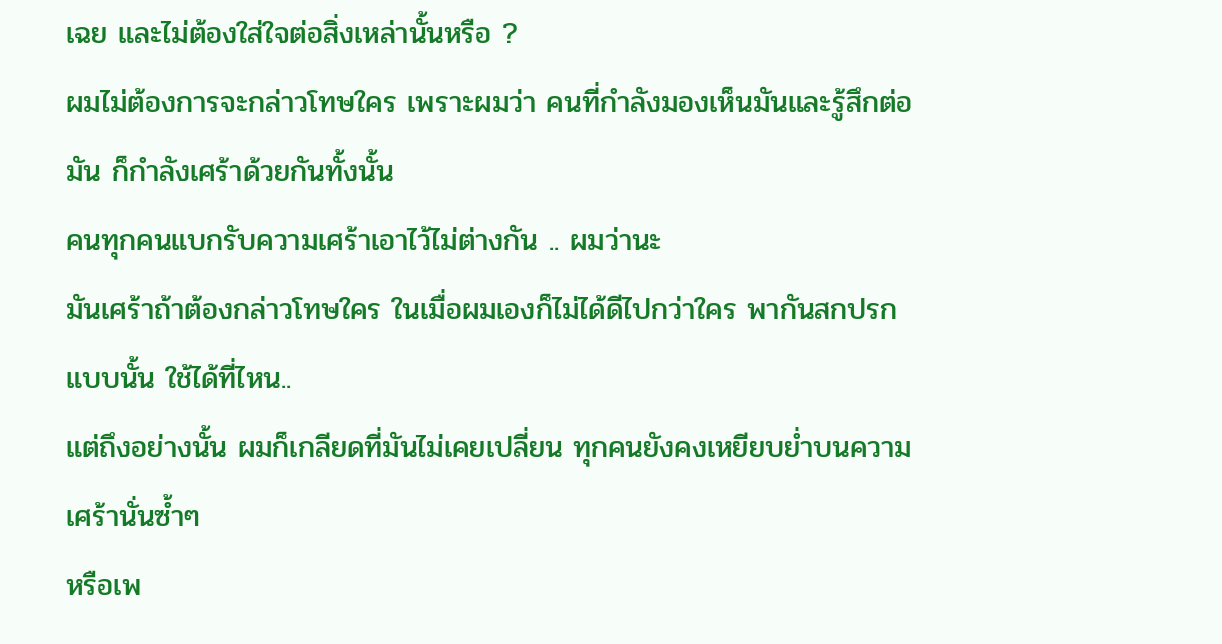เฉย และไม่ต้องใส่ใจต่อสิ่งเหล่านั้นหรือ ?
ผมไม่ต้องการจะกล่าวโทษใคร เพราะผมว่า คนที่กำลังมองเห็นมันและรู้สึกต่อมัน ก็กำลังเศร้าด้วยกันทั้งนั้น
คนทุกคนแบกรับความเศร้าเอาไว้ไม่ต่างกัน .. ผมว่านะ
มันเศร้าถ้าต้องกล่าวโทษใคร ในเมื่อผมเองก็ไม่ได้ดีไปกว่าใคร พากันสกปรกแบบนั้น ใช้ได้ที่ไหน..
แต่ถึงอย่างนั้น ผมก็เกลียดที่มันไม่เคยเปลี่ยน ทุกคนยังคงเหยียบย่ำบนความเศร้านั่นซ้ำๆ
หรือเพ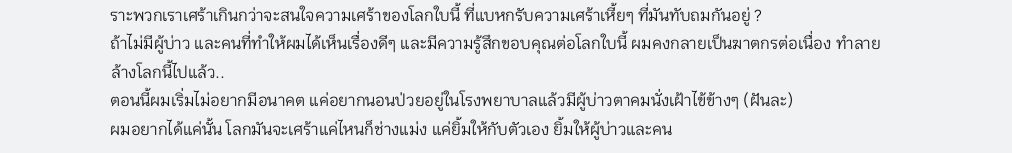ราะพวกเราเศร้าเกินกว่าจะสนใจความเศร้าของโลกใบนี้ ที่แบหกรับความเศร้าเหี้ยๆ ที่มันทับถมกันอยู่ ?
ถ้าไม่มีผู้บ่าว และคนที่ทำให้ผมได้เห็นเรื่องดีๆ และมีความรู้สึกขอบคุณต่อโลกใบนี้ ผมคงกลายเป็นฆาตกรต่อเนื่อง ทำลายล้างโลกนี้ไปแล้ว..
ตอนนี้ผมเริ่มไม่อยากมีอนาคต แค่อยากนอนป่วยอยู่ในโรงพยาบาลแล้วมีผู้บ่าวตาคมนั่งเฝ้าไข้ข้างๆ (ฝันละ)
ผมอยากได้แค่นั้น โลกมันจะเศร้าแค่ไหนก็ช่างแม่ง แค่ยิ้มให้กับตัวเอง ยิ้มให้ผู้บ่าวและคน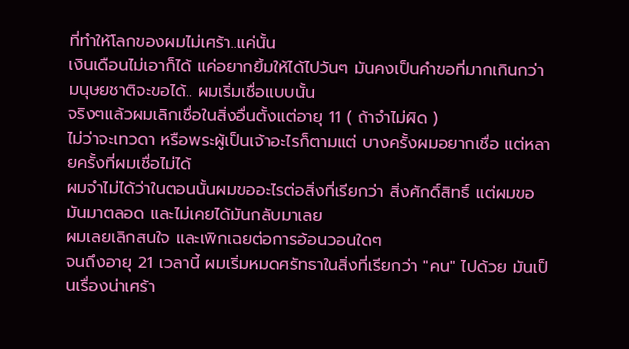ที่ทำให้โลกของผมไม่เศร้า..แค่นั้น
เงินเดือนไม่เอาก็ได้ แค่อยากยิ้มให้ได้ไปวันๆ มันคงเป็นคำขอที่มากเกินกว่ามนุษยชาติจะขอได้.. ผมเริ่มเชื่อแบบนั้น
จริงๆแล้วผมเลิกเชื่อในสิ่งอื่นตั้งแต่อายุ 11 ( ถ้าจำไม่ผิด )
ไม่ว่าจะเทวดา หรือพระผู้เป็นเจ้าอะไรก็ตามแต่ บางครั้งผมอยากเชื่อ แต่หลายครั้งที่ผมเชื่อไม่ได้
ผมจำไม่ได้ว่าในตอนนั้นผมขออะไรต่อสิ่งที่เรียกว่า สิ่งศักดิ์สิทธิ์ แต่ผมขอมันมาตลอด และไม่เคยได้มันกลับมาเลย
ผมเลยเลิกสนใจ และเพิกเฉยต่อการอ้อนวอนใดๆ
จนถึงอายุ 21 เวลานี้ ผมเริ่มหมดศรัทธาในสิ่งที่เรียกว่า "คน" ไปด้วย มันเป็นเรื่องน่าเศร้า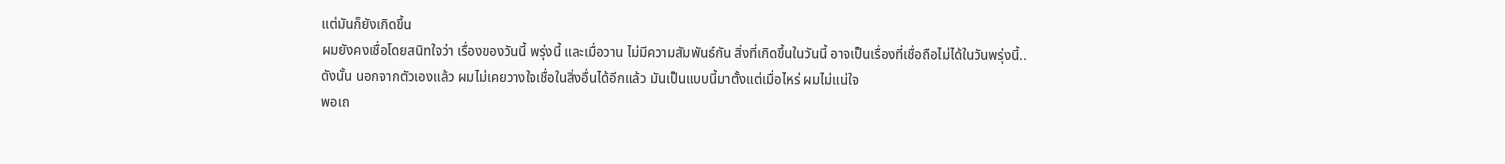แต่มันก็ยังเกิดขึ้น
ผมยังคงเชื่อโดยสนิทใจว่า เรื่องของวันนี้ พรุ่งนี้ และเมื่อวาน ไม่มีความสัมพันธ์กัน สิ่งที่เกิดขึ้นในวันนี้ อาจเป็นเรื่องที่เชื่อถือไม่ได้ในวันพรุ่งนี้..
ดังนั้น นอกจากตัวเองแล้ว ผมไม่เคยวางใจเชื่อในสิ่งอื่นได้อีกแล้ว มันเป็นแบบนี้มาตั้งแต่เมื่อไหร่ ผมไม่แน่ใจ
พอเถ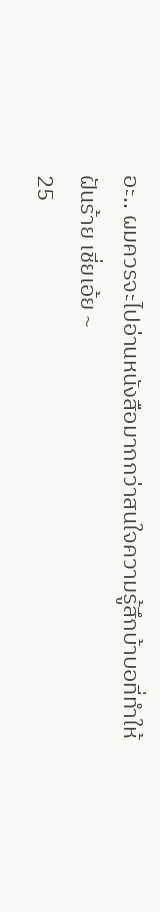อะ.. ผมควรจะไปอ่านหนังสือมากกว่าสนใจความรู้สึกบ้าบอที่ทำให้ฝันร้าย เชี่ยเอ้ย ~
25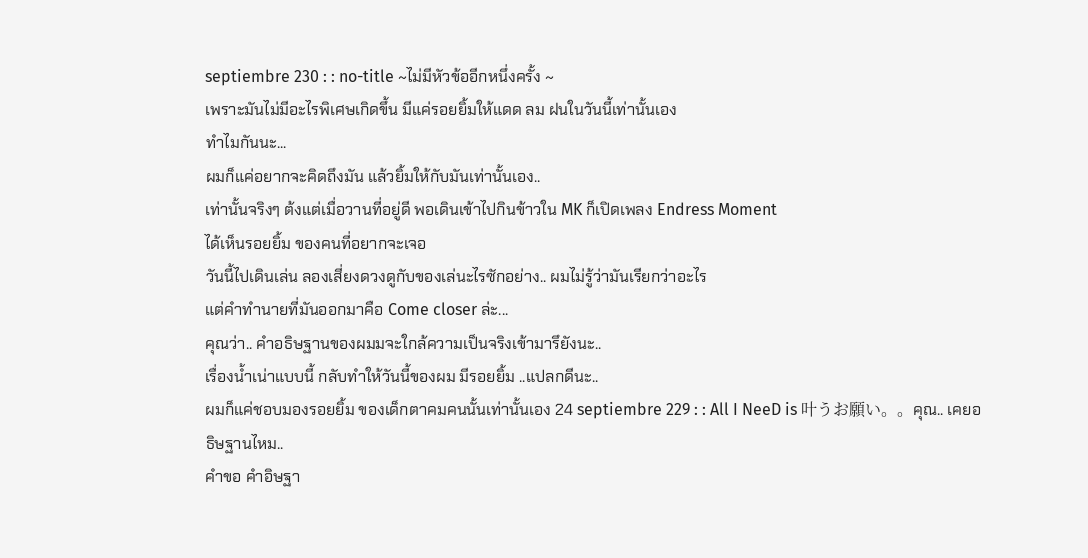septiembre 230 : : no-title ~ไม่มีหัวข้ออีกหนึ่งครั้ง ~
เพราะมันไม่มีอะไรพิเศษเกิดขึ้น มีแค่รอยยิ้มให้แดด ลม ฝนในวันนี้เท่านั้นเอง
ทำไมกันนะ...
ผมก็แค่อยากจะคิดถึงมัน แล้วยิ้มให้กับมันเท่านั้นเอง..
เท่านั้นจริงๆ ต้งแต่เมื่อวานที่อยู่ดี พอเดินเข้าไปกินข้าวใน MK ก็เปิดเพลง Endress Moment
ได้เห็นรอยยิ้ม ของคนที่อยากจะเจอ
วันนี้ไปเดินเล่น ลองเสี่ยงดวงดูกับของเล่นะไรซักอย่าง.. ผมไม่รู้ว่ามันเรียกว่าอะไร
แต่คำทำนายที่มันออกมาคือ Come closer ล่ะ...
คุณว่า.. คำอธิษฐานของผมมจะใกล้ความเป็นจริงเข้ามารึยังนะ..
เรื่องน้ำเน่าแบบนี้ กลับทำให้วันนี้ของผม มีรอยยิ้ม ..แปลกดีนะ..
ผมก็แค่ชอบมองรอยยิ้ม ของเด็กตาคมคนนั้นเท่านั้นเอง 24 septiembre 229 : : All I NeeD is 叶うお願い。。คุณ.. เคยอธิษฐานไหม..
คำขอ คำอิษฐา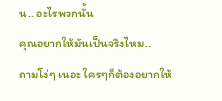น.. อะไรพวกนั้น
คุณอยากให้มันเป็นจริงไหม..
ถามโง่ๆ เนอะ ใครๆก็ต้องอยากให้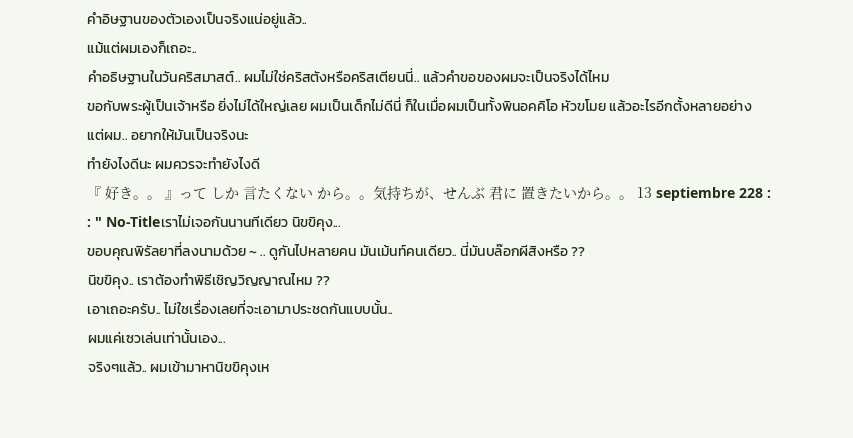คำอิษฐานของตัวเองเป็นจริงแน่อยู่แล้ว..
แม้แต่ผมเองก็เถอะ..
คำอธิษฐานในวันคริสมาสต์.. ผมไม่ใช่คริสตังหรือคริสเตียนนี่.. แล้วคำขอของผมจะเป็นจริงได้ไหม
ขอกับพระผู้เป็นเจ้าหรือ ยิ่งไม่ได้ใหญ่เลย ผมเป็นเด็กไม่ดีนี่ ก็ในเมื่อผมเป็นทั้งพินอคคิโอ หัวขโมย แล้วอะไรอีกตั้งหลายอย่าง
แต่ผม.. อยากให้มันเป็นจริงนะ
ทำยังไงดีนะ ผมควรจะทำยังไงดี
『 好き。。 』って しか 言たくない から。。気持ちが、せんぶ 君に 置きたいから。。 13 septiembre 228 : : " No-Titleเราไม่เจอกันนานทีเดียว นิขขิคุง...
ขอบคุณพิรัลยาที่ลงนามด้วย ~ .. ดูกันไปหลายคน มันเม้นท์คนเดียว.. นี่มันบล๊อกผีสิงหรือ ??
นิขขิคุง.. เราต้องทำพิธีเชิญวิญญาณไหม ??
เอาเถอะครับ.. ไม่ใชเรื่องเลยที่จะเอามาประชดกันแบบนั้น..
ผมแค่เซวเล่นเท่านั้นเอง...
จริงๆแล้ว.. ผมเข้ามาหานิขขิคุงเห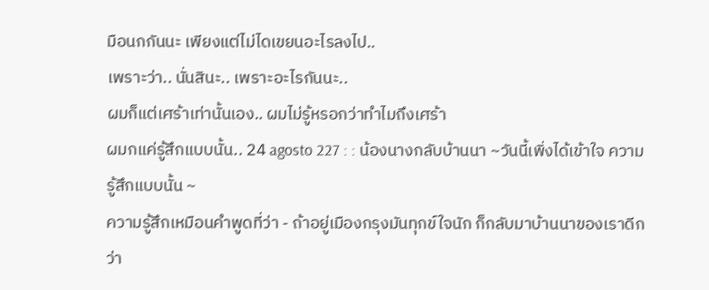มือนกกันนะ เพียงแต่ไม่ไดเขยนอะไรลงไป..
เพราะว่า.. นั่นสินะ.. เพราะอะไรกันนะ..
ผมก็แต่เศร้าเท่านั้นเอง.. ผมไม่รู้หรอกว่าทำไมถึงเศร้า
ผมกแค่รู้สึกแบบนั้น.. 24 agosto 227 : : น้องนางกลับบ้านนา ~วันนี้เพิ่งได้เข้าใจ ความรู้สึกแบบนั้น ~
ความรู้สึกเหมือนคำพูดที่ว่า - ถ้าอยู่เมืองกรุงมันทุกข์ใจนัก ก็กลับมาบ้านนาของเราดีกว่า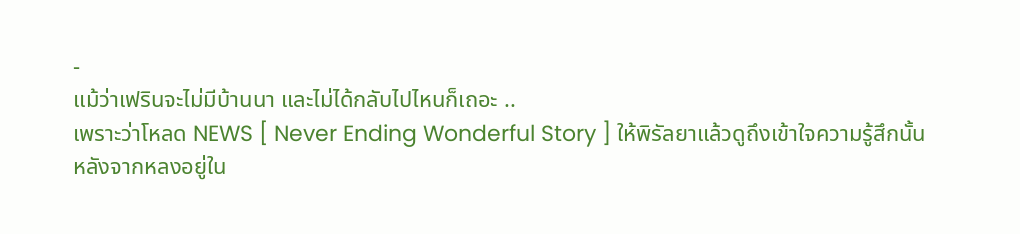-
แม้ว่าเฟรินจะไม่มีบ้านนา และไม่ได้กลับไปไหนก็เถอะ ..
เพราะว่าโหลด NEWS [ Never Ending Wonderful Story ] ให้พิรัลยาแล้วดูถึงเข้าใจความรู้สึกนั้น
หลังจากหลงอยู่ใน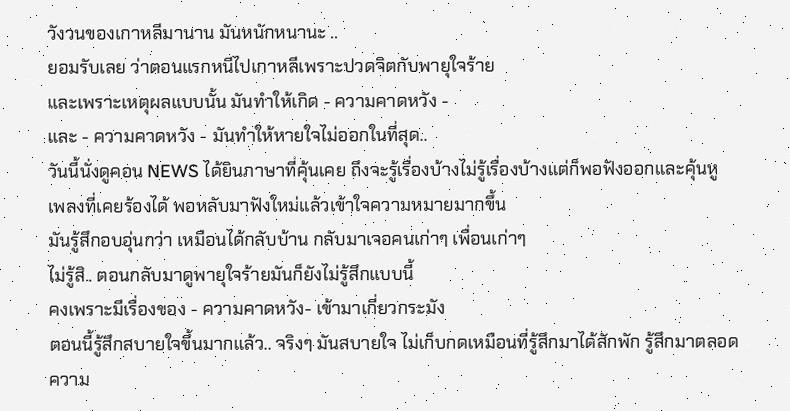วังวนของเกาหลีมานาน มันหนักหนานะ ..
ยอมรับเลย ว่าตอนแรกหนีไปเกาหลีเพราะปวดจิตกับพายุใจร้าย
และเพราะเหตุผลแบบนั้น มันทำให้เกิด - ความคาดหวัง -
และ - ความคาดหวัง - มันทำให้หายใจไม่ออกในที่สุด..
วันนี้นั่งดูคอน NEWS ได้ยินภาษาที่คุ้นเคย ถึงจะรู้เรื่องบ้างไม่รู้เรื่องบ้างแต่ก็พอฟังออกและคุ้นหู
เพลงที่เคยร้องได้ พอหลับมาฟังใหม่แล้วเข้าใจความหมายมากขึ้น
มันรู้สึกอบอุ่นกว่า เหมือนได้กลับบ้าน กลับมาเจอคนเก่าๆ เพื่อนเก่าๆ
ไม่รู้สิ.. ตอนกลับมาดูพายุใจร้ายมันก็ยังไม่รู้สึกแบบนี้
คงเพราะมีเรื่องของ - ความคาดหวัง- เข้ามาเกี่ยวกระมัง
ตอนนี้รู้สึกสบายใจขึ้นมากแล้ว.. จริงๆ มันสบายใจ ไม่เก็บกดเหมือนที่รู้สึกมาได้สักพัก รู้สึกมาตลอด
ความ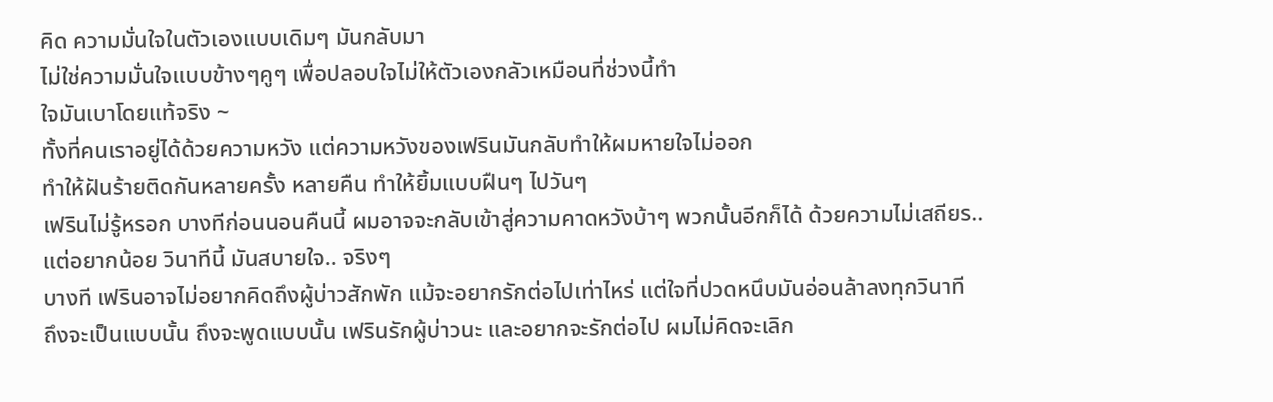คิด ความมั่นใจในตัวเองแบบเดิมๆ มันกลับมา
ไม่ใช่ความมั่นใจแบบข้างๆคูๆ เพื่อปลอบใจไม่ให้ตัวเองกลัวเหมือนที่ช่วงนี้ทำ
ใจมันเบาโดยแท้จริง ~
ทั้งที่คนเราอยู่ได้ด้วยความหวัง แต่ความหวังของเฟรินมันกลับทำให้ผมหายใจไม่ออก
ทำให้ฝันร้ายติดกันหลายครั้ง หลายคืน ทำให้ยิ้มแบบฝืนๆ ไปวันๆ
เฟรินไม่รู้หรอก บางทีก่อนนอนคืนนี้ ผมอาจจะกลับเข้าสู่ความคาดหวังบ้าๆ พวกนั้นอีกก็ได้ ด้วยความไม่เสถียร..
แต่อยากน้อย วินาทีนี้ มันสบายใจ.. จริงๆ
บางที เฟรินอาจไม่อยากคิดถึงผู้บ่าวสักพัก แม้จะอยากรักต่อไปเท่าไหร่ แต่ใจที่ปวดหนึบมันอ่อนล้าลงทุกวินาที
ถึงจะเป็นแบบนั้น ถึงจะพูดแบบนั้น เฟรินรักผู้บ่าวนะ และอยากจะรักต่อไป ผมไม่คิดจะเลิก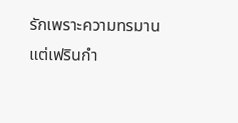รักเพราะความทรมาน
แต่เฟรินกำ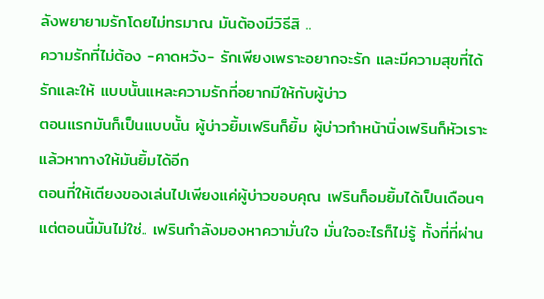ลังพยายามรักโดยไม่ทรมาณ มันต้องมีวิธีสิ ..
ความรักที่ไม่ต้อง -คาดหวัง- รักเพียงเพราะอยากจะรัก และมีความสุขที่ได้รักและให้ แบบนั้นแหละความรักที่อยากมีให้กับผู้บ่าว
ตอนแรกมันก็เป็นแบบนั้น ผู้บ่าวยิ้มเฟรินก็ยิ้ม ผู้บ่าวทำหน้านิ่งเฟรินก็หัวเราะ แล้วหาทางให้มันยิ้มได้อีก
ตอนที่ให้เตียงของเล่นไปเพียงแค่ผู้บ่าวขอบคุณ เฟรินก็อมยิ้มได้เป็นเดือนๆ
แต่ตอนนี้มันไม่ใช่.. เฟรินกำลังมองหาความั่นใจ มั่นใจอะไรก็ไม่รู้ ทั้งที่ที่ผ่าน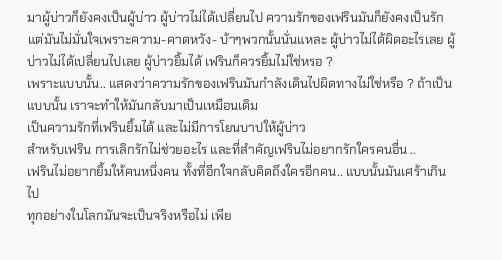มาผู้บ่าวก็ยังคงเป็นผู้บ่าว ผู้บ่าวไม่ได้เปลี่ยนไป ความรักของเฟรินมันก็ยังคงเป็นรัก
แต่มันไม่มั่นใจเพราะความ-คาดหวัง- บ้าๆพวกนั้นนั่นแหละ ผู้บ่าวไม่ได้ผิดอะไรเลย ผู้บ่าวไม่ได้เปลี่ยนไปเลย ผู้บ่าวยิ้มได้ เฟรินก็ควรยิ้มไม่ใช่หรอ ?
เพราะแบบนั้น.. แสดงว่าความรักของเฟรินมันกำลังเดินไปผิดทางไม่ใช่หรือ ? ถ้าเป็นแบบนั้น เราจะทำให้มันกลับมาเป็นเหมือนเดิม
เป็นความรักที่เฟรินยิ้มได้ และไม่มีการโยนบาปให้ผู้บ่าว
สำหรับเฟริน การเลิกรักไม่ช่วยอะไร และที่สำคัญเฟรินไม่อยากรักใครคนอื่น ..
เฟรินไม่อยากยิ้มให้คนหนึ่งคน ทั้งที่อีกใจกลับคิดถึงใครอีกคน.. แบบนั้นมันเศร้าเกินไป
ทุกอย่างในโลกมันจะเป็นจริงหรือไม่ เพีย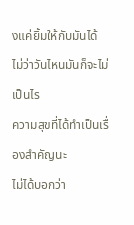งแค่ยิ้มให้กับมันได้ ไม่ว่าวันไหนมันก็จะไม่เป็นไร
ความสุขที่ได้ทำเป็นเรื่องสำคัญนะ
ไม่ได้บอกว่า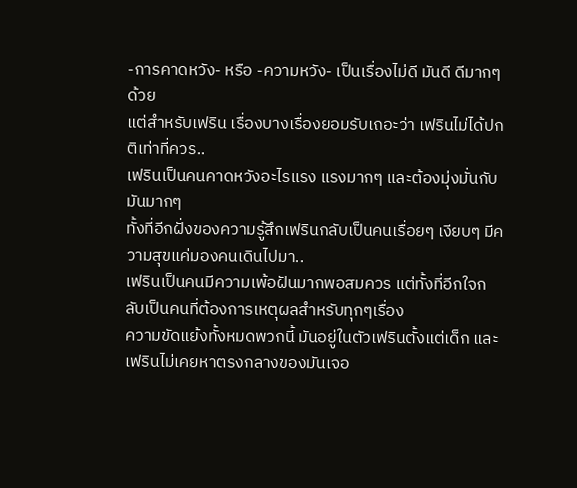-การคาดหวัง- หรือ -ความหวัง- เป็นเรื่องไม่ดี มันดี ดีมากๆด้วย
แต่สำหรับเฟริน เรื่องบางเรื่องยอมรับเถอะว่า เฟรินไม่ได้ปกติเท่าที่ควร..
เฟรินเป็นคนคาดหวังอะไรแรง แรงมากๆ และต้องมุ่งมั่นกับมันมากๆ
ทั้งที่อีกฝั่งของความรู้สึกเฟรินกลับเป็นคนเรื่อยๆ เงียบๆ มีความสุขแค่มองคนเดินไปมา..
เฟรินเป็นคนมีความเพ้อฝันมากพอสมควร แต่ทั้งที่อีกใจกลับเป็นคนที่ต้องการเหตุผลสำหรับทุกๆเรื่อง
ความขัดแย้งทั้งหมดพวกนี้ มันอยู่ในตัวเฟรินตั้งแต่เด็ก และเฟรินไม่เคยหาตรงกลางของมันเจอ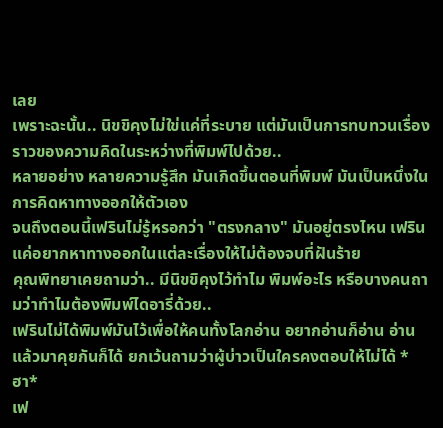เลย
เพราะฉะนั้น.. นิขขิคุงไม่ใข่แค่ที่ระบาย แต่มันเป็นการทบทวนเรื่องราวของความคิดในระหว่างที่พิมพ์ไปด้วย..
หลายอย่าง หลายความรู้สึก มันเกิดขึ้นตอนที่พิมพ์ มันเป็นหนึ่งในการคิดหาทางออกให้ตัวเอง
จนถึงตอนนี้เฟรินไม่รู้หรอกว่า "ตรงกลาง" มันอยู่ตรงไหน เฟรินแค่อยากหาทางออกในแต่ละเรื่องให้ไม่ต้องจบที่ฝันร้าย
คุณพิทยาเคยถามว่า.. มีนิขขิคุงไว้ทำไม พิมพ์อะไร หรือบางคนถามว่าทำไมต้องพิมพ์ไดอารี่ด้วย..
เฟรินไม่ได้พิมพ์มันไว้เพื่อให้คนทั้งโลกอ่าน อยากอ่านก็อ่าน อ่านแล้วมาคุยกันก็ได้ ยกเว้นถามว่าผู้บ่าวเป็นใครคงตอบให้ไม่ได้ *ฮา*
เฟ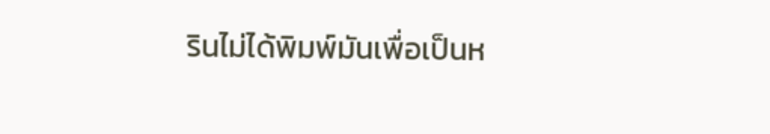รินไม่ได้พิมพ์มันเพื่อเป็นห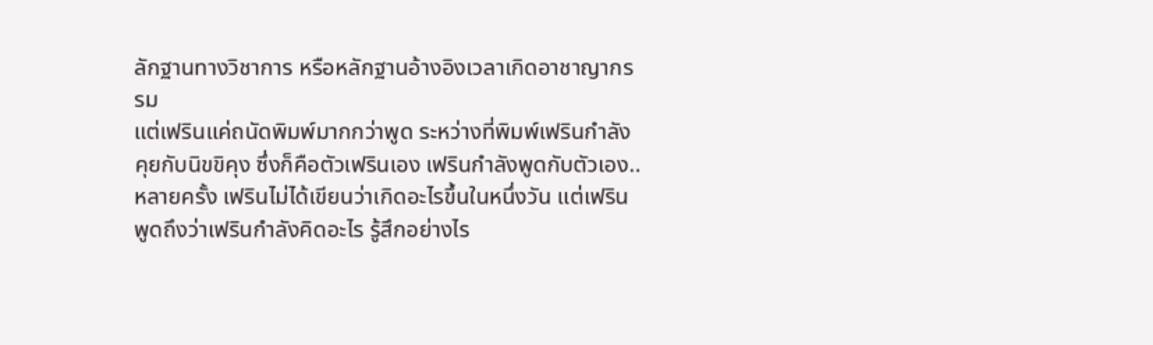ลักฐานทางวิชาการ หรือหลักฐานอ้างอิงเวลาเกิดอาชาญากรรม
แต่เฟรินแค่ถนัดพิมพ์มากกว่าพูด ระหว่างที่พิมพ์เฟรินกำลังคุยกับนิขขิคุง ซึ่งก็คือตัวเฟรินเอง เฟรินกำลังพูดกับตัวเอง..
หลายครั้ง เฟรินไม่ได้เขียนว่าเกิดอะไรขึ้นในหนึ่งวัน แต่เฟรินพูดถึงว่าเฟรินกำลังคิดอะไร รู้สึกอย่างไร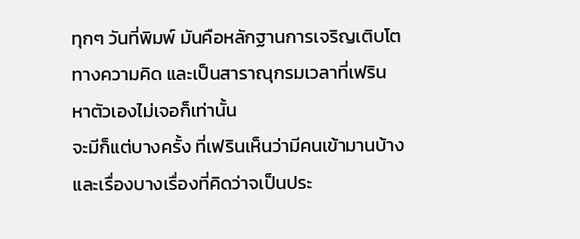ทุกๆ วันที่พิมพ์ มันคือหลักฐานการเจริญเติบโตทางความคิด และเป็นสาราณุกรมเวลาที่เฟรินหาตัวเองไม่เจอก็เท่านั้น
จะมีก็แต่บางครั้ง ที่เฟรินเห็นว่ามีคนเข้ามานบ้าง และเรื่องบางเรื่องที่คิดว่าจเป็นประ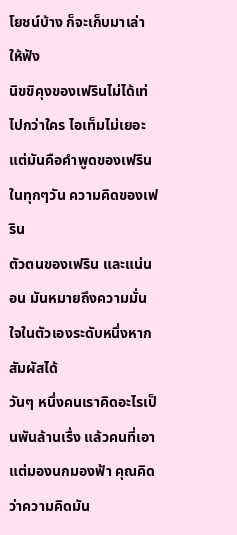โยชน์บ้าง ก็จะเก็บมาเล่าให้ฟัง
นิขขิคุงของเฟรินไม่ได้เท่ไปกว่าใคร ไอเท็มไม่เยอะ แต่มันคือคำพูดของเฟรินในทุกๆวัน ความคิดของเฟริน
ตัวตนของเฟริน และแน่นอน มันหมายถึงความมั่นใจในตัวเองระดับหนึ่งหากสัมผัสได้
วันๆ หนึ่งคนเราคิดอะไรเป็นพันล้านเรื่ง แล้วคนที่เอาแต่มองนกมองฟ้า คุณคิดว่าความคิดมัน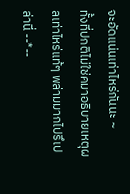จะอัดแน่นเท่าไหร่กันนะ ~
ทั้งที่ปกติไม่ใช่คมาอธิบายเหตุผลเท่าไหร่แท้ๆ พล่ามมากไปรึเปล่านี่ --*--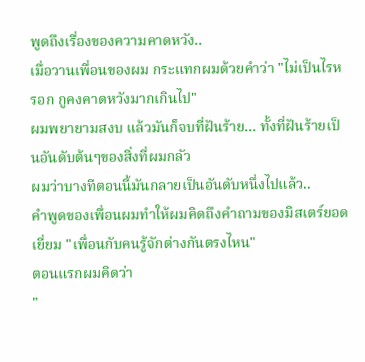พูดถึงเรื่องของความคาดหวัง..
เมื่อวานเพื่อนของผม กระแทกผมด้วยคำว่า "ไม่เป็นไรหรอก กูคงคาดหวังมากเกินไป"
ผมพยายามสงบ แล้วมันก็จบที่ฝันร้าย... ทั้งที่ฝันร้ายเป็นอันดับต้นๆของสิ่งที่ผมกลัว
ผมว่าบางทีตอนนี้มันกลายเป็นอันดับหนึ่งไปแล้ว..
คำพูดของเพื่อนผมทำให้ผมคิดถึงคำถามของมิสเตร์ยอดเยี่ยม "เพื่อนกับคนรู้จักต่างกันตรงไหน"
ตอนแรกผมคิดว่า
"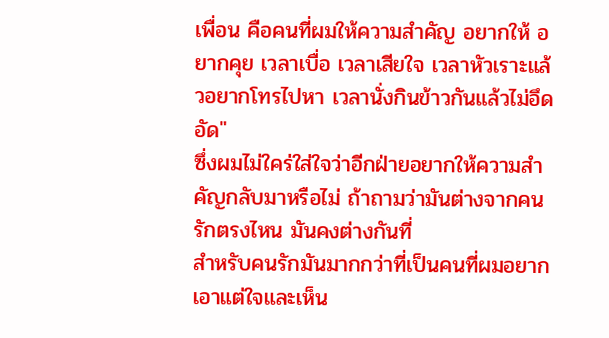เพื่อน คือคนที่ผมให้ความสำคัญ อยากให้ อยากคุย เวลาเบื่อ เวลาเสียใจ เวลาหัวเราะแล้วอยากโทรไปหา เวลานั่งกินข้าวกันแล้วไม่อึดอัด"
ซึ่งผมไม่ใคร่ใส่ใจว่าอีกฝ่ายอยากให้ความสำคัญกลับมาหรือไม่ ถ้าถามว่ามันต่างจากคนรักตรงไหน มันคงต่างกันที่
สำหรับคนรักมันมากกว่าที่เป็นคนที่ผมอยากเอาแต่ใจและเห็น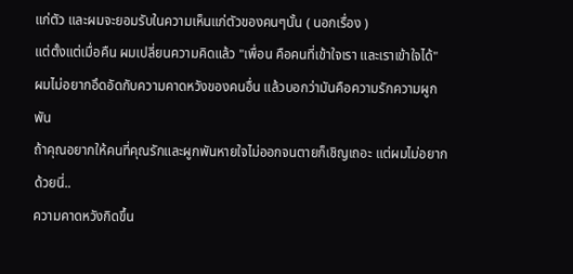แก่ตัว และผมจะยอมรับในความเห็นแก่ตัวของคนๆนั้น ( นอกเรื่อง )
แต่ตั้งแต่เมื่อคืน ผมเปลี่ยนความคิดแล้ว "เพื่อน คือคนที่เข้าใจเรา และเราเข้าใจได้"
ผมไม่อยากอึดอัดกับความคาดหวังของคนอื่น แล้วบอกว่ามันคือความรักความผูกพัน
ถ้าคุณอยากให้คนที่คุณรักและผูกพันหายใจไม่ออกจนตายก็เชิญเถอะ แต่ผมไม่อยากด้วยนี่..
ความคาดหวังกิดขึ้น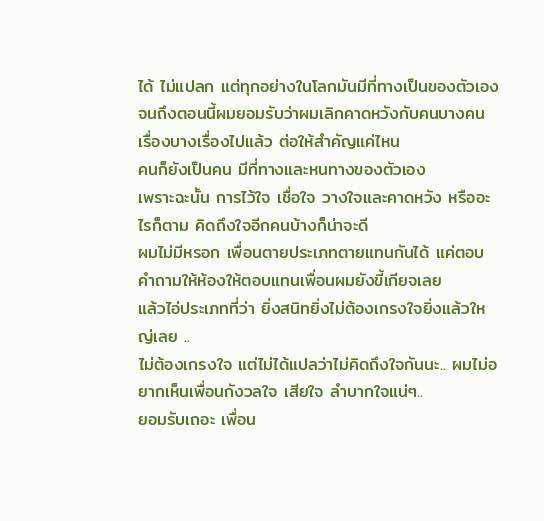ได้ ไม่แปลก แต่ทุกอย่างในโลกมันมีที่ทางเป็นของตัวเอง
จนถึงตอนนี้ผมยอมรับว่าผมเลิกคาดหวังกับคนบางคน เรื่องบางเรื่องไปแล้ว ต่อให้สำคัญแค่ไหน
คนก็ยังเป็นคน มีที่ทางและหนทางของตัวเอง
เพราะฉะนั้น การไว้ใจ เชื่อใจ วางใจและคาดหวัง หรืออะไรก็ตาม คิดถึงใจอีกคนบ้างก็น่าจะดี
ผมไม่มีหรอก เพื่อนตายประเภทตายแทนกันได้ แค่ตอบคำถามให้ห้องให้ตอบแทนเพื่อนผมยังขี้เกียจเลย
แล้วไอ่ประเภทที่ว่า ยิ่งสนิทยิ่งไม่ต้องเกรงใจยิ่งแล้วใหญ่เลย ..
ไม่ต้องเกรงใจ แต่ไม่ได้แปลว่าไม่คิดถึงใจกันนะ.. ผมไม่อยากเห็นเพื่อนกังวลใจ เสียใจ ลำบากใจแน่ๆ..
ยอมรับเถอะ เพื่อน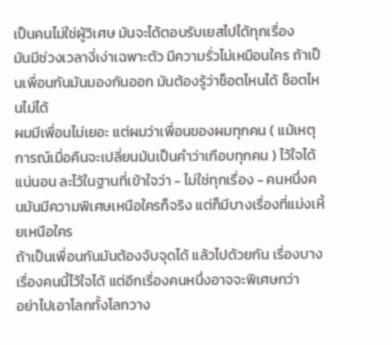เป็นคนไม่ใช่ผู้วิเศษ มันจะได้ตอบรับเยสไปได้ทุกเรื่อง
มันมีช่วงเวลางี่เง่าเฉพาะตัว มีความรั่วไม่เหมือนใคร ถ้าเป็นเพื่อนกันมันมองกันออก มันต้องรู้ว่าช็อตไหนได้ ช็อตไหนไม่ได้
ผมมีเพื่อนไม่เยอะ แต่ผมว่าเพื่อนของผมทุกคน ( แม้เหตุการณ์เมื่อคืนจะเปลี่ยนมันเป็นคำว่าเกือบทุกคน ) ไว้ใจได้
แน่นอน ละไว้ในฐานที่เข้าใจว่า - ไม่ใช่ทุกเรื่อง - คนหนึ่งคนมันมีความพิเศษเหนือใครก็จริง แต่ก็มีบางเรื่องที่แม่งเหี้ยเหนือใคร
ถ้าเป็นเพื่อนกันมันต้องจับจุดได้ แล้วไปด้วยกัน เรื่องบางเรื่องคนนี้ไว้ใจได้ แต่อีกเรื่องคนหนึ่งอาจจะพิเศษกว่า
อย่าไปเอาโลกทั้งโลกวาง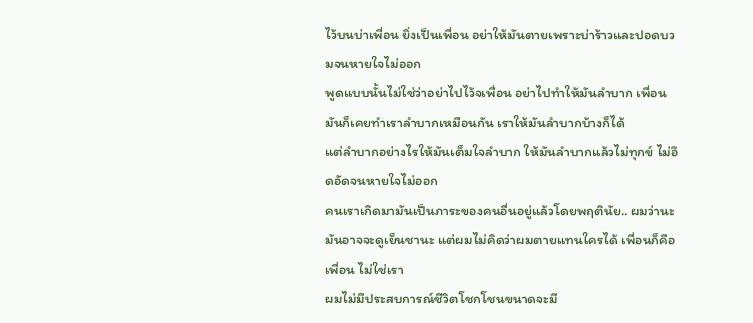ไว้บนบ่าเพื่อน ยิ่งเป็นเพื่อน อย่าให้มันตายเพราะบ่าร้าวและปอดบวมจนหายใจไม่ออก
พูดแบบนั้นไม่ใช่ว่าอย่าไปไว้จเพื่อน อย่าไปทำให้มันลำบาก เพื่อนมันก็เคยทำเราลำบากเหมือนกัน เราให้มันลำบากบ้างก็ได้
แต่ลำบากอย่างไรให้มันเต็มใจลำบาก ให้มันลำบากแล้วไม่ทุกข์ ไม่อึดอัดจนหายใจไม่ออก
คนเราเกิดมามันเป็นภาระของคนอื่นอยู่แล้วโดยพฤตินัย.. ผมว่านะ
มันอาจจะดูเย็นชานะ แต่ผมไม่คิดว่าผมตายแทนใครได้ เพื่อนก็คือเพื่อน ไม่ใช่เรา
ผมไม่มีประสบการณ์ชีวิตโชกโชนขนาดจะมี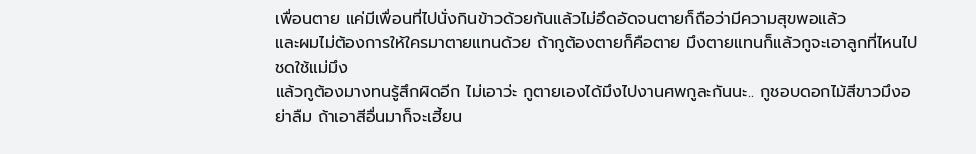เพื่อนตาย แค่มีเพื่อนที่ไปนั่งกินข้าวด้วยกันแล้วไม่อึดอัดจนตายก็ถือว่ามีความสุขพอแล้ว
และผมไม่ต้องการให้ใครมาตายแทนด้วย ถ้ากูต้องตายก็คือตาย มึงตายแทนก็แล้วกูจะเอาลูกที่ไหนไปชดใช้แม่มึง
แล้วกูต้องมางทนรู้สึกผิดอีก ไม่เอาว่ะ กูตายเองได้มึงไปงานศพกูละกันนะ.. กูชอบดอกไม้สีขาวมึงอย่าลืม ถ้าเอาสีอื่นมาก็จะเฮี้ยน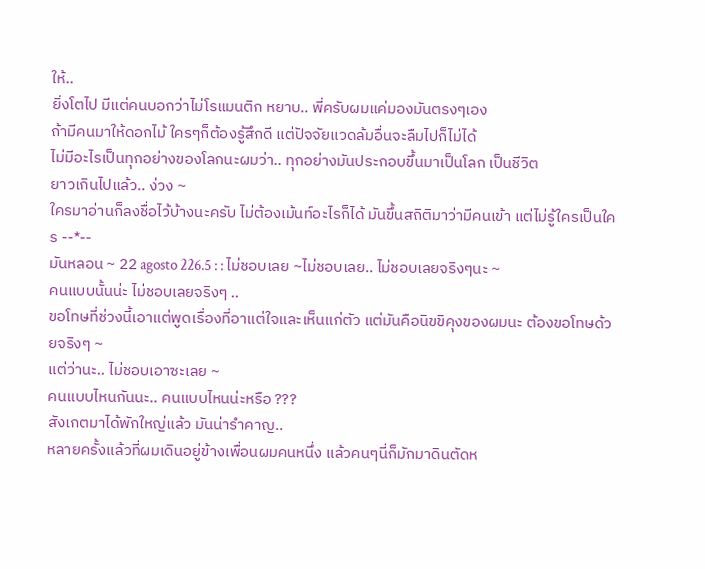ให้..
ยิ่งโตไป มีแต่คนบอกว่าไม่โรแมนติก หยาบ.. พี่ครับผมแค่มองมันตรงๆเอง
ถ้ามีคนมาให้ดอกไม้ ใครๆก็ต้องรู้สึกดี แต่ปัจจัยแวดล้มอื่นจะลืมไปก็ไม่ได้
ไม่มีอะไรเป็นทุกอย่างของโลกนะผมว่า.. ทุกอย่างมันประกอบขึ้นมาเป็นโลก เป็นชีวิต
ยาวเกินไปแล้ว.. ง่วง ~
ใครมาอ่านก็ลงชื่อไว้บ้างนะครับ ไม่ต้องเม้นท์อะไรก็ได้ มันขึ้นสถิติมาว่ามีคนเข้า แต่ไม่รู้ใครเป็นใคร --*--
มันหลอน ~ 22 agosto 226.5 : : ไม่ชอบเลย ~ไม่ชอบเลย.. ไม่ชอบเลยจริงๆนะ ~
คนแบบนั้นน่ะ ไม่ชอบเลยจริงๆ ..
ขอโทษที่ช่วงนี้เอาแต่พูดเรื่องที่อาแต่ใจและเห็นแก่ตัว แต่มันคือนิขขิคุงของผมนะ ต้องขอโทษด้วยจริงๆ ~
แต่ว่านะ.. ไม่ชอบเอาซะเลย ~
คนแบบไหนกันนะ.. คนแบบไหนน่ะหรือ ???
สังเกตมาได้พักใหญ่แล้ว มันน่ารำคาญ..
หลายครั้งแล้วที่ผมเดินอยู่ข้างเพื่อนผมคนหนึ่ง แล้วคนๆนี่ก็มักมาดินตัดห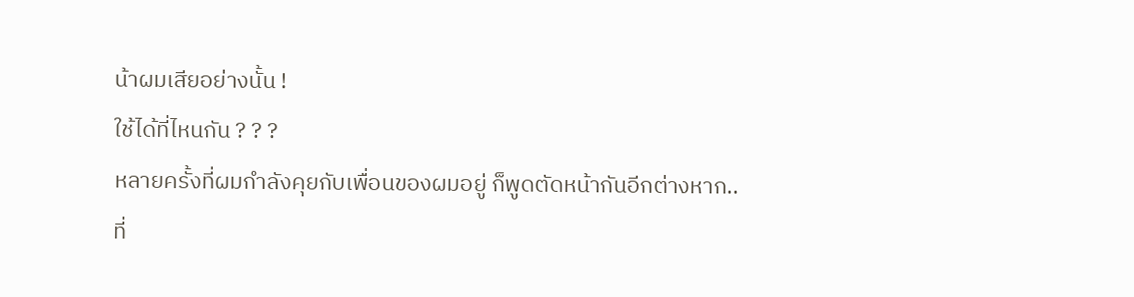น้าผมเสียอย่างนั้น !
ใช้ได้ที่ไหนกัน ? ? ?
หลายครั้งที่ผมกำลังคุยกับเพื่อนของผมอยู่ ก็พูดตัดหน้ากันอีกต่างหาก..
ที่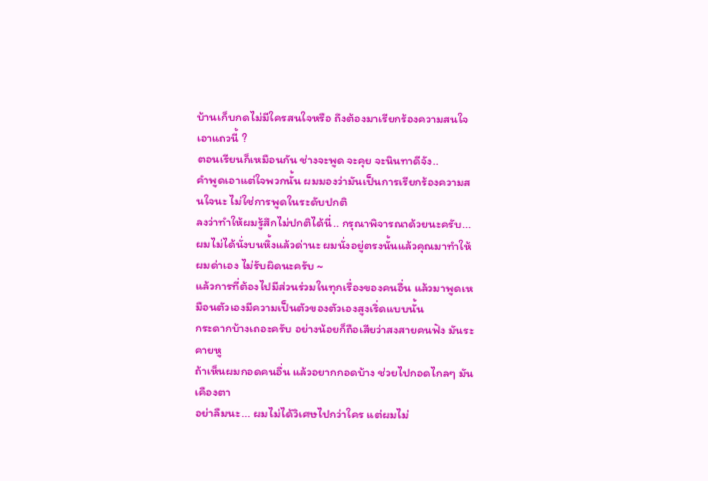บ้านเก็บกดไม่มีใครสนใจหรือ ถึงต้องมาเรียกร้องความสนใจเอาแถวนี้ ?
ตอนเรียนก็เหมือนกัน ช่างจะพูด จะคุย จะนินทาดีจัง..
คำพูดเอาแต่ใจพวกนั้น ผมมองว่ามันเป็นการเรียกร้องความสนใจนะ ไม่ใช่การพูดในระดับปกติ
ลงว่าทำให้ผมรู้สึกไม่ปกติได้นี่.. กรุณาพิจารณาด้วยนะครับ...
ผมไม่ได้นั่งบนหิ้งแล้วด่านะ ผมนั่งอยู่ตรงนั้นแล้วคุณมาทำให้ผมด่าเอง ไม่รับผิดนะครับ ~
แล้วการที่ต้องไปมีส่วนร่วมในทุกเรื่องของคนอื่น แล้วมาพูดเหมือนตัวเองมีความเป็นตัวของตัวเองสูงเริ่ดแบบนั้น
กระดากบ้างเถอะครับ อย่างน้อยก็ถือเสียว่าสงสายคนฟัง มันระคายหู
ถ้าเห็นผมกอดคนอื่น แล้วอยากกอดบ้าง ช่วยไปกอดไกลๆ มันเคืองตา
อย่าลืมนะ... ผมไม่ได้วิเศษไปกว่าใคร แต่ผมไม่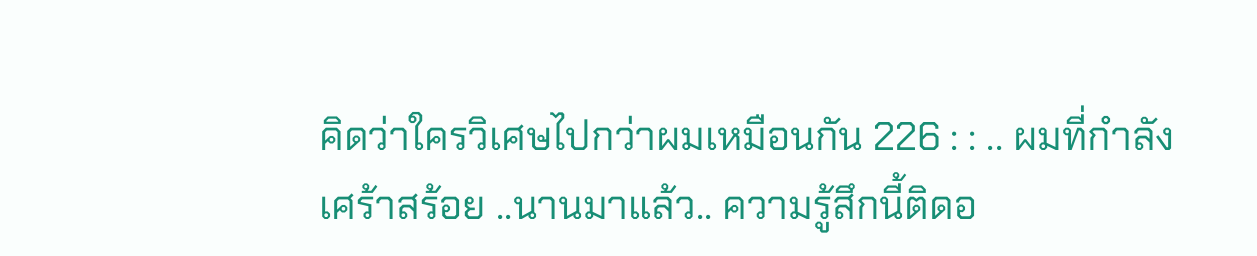คิดว่าใครวิเศษไปกว่าผมเหมือนกัน 226 : : .. ผมที่กำลังเศร้าสร้อย ..นานมาแล้ว.. ความรู้สึกนี้ติดอ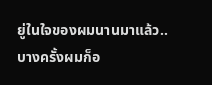ยู่ในใจของผมนานมาแล้ว..
บางครั้งผมก็อ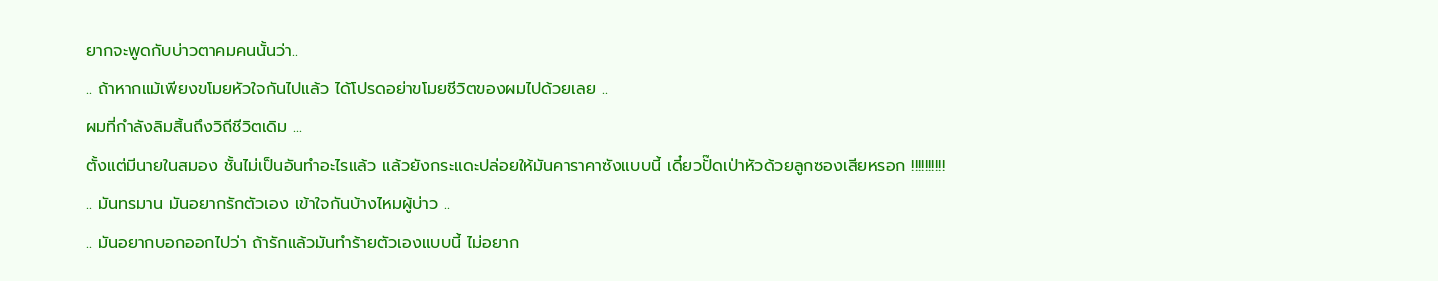ยากจะพูดกับบ่าวตาคมคนนั้นว่า..
.. ถ้าหากแม้เพียงขโมยหัวใจกันไปแล้ว ได้โปรดอย่าขโมยชีวิตของผมไปด้วยเลย ..
ผมที่กำลังลิมสิ้นถึงวิถีชีวิตเดิม ...
ตั้งแต่มีนายในสมอง ชั้นไม่เป็นอันทำอะไรแล้ว แล้วยังกระแดะปล่อยให้มันคาราคาซังแบบนี้ เดี๋ยวปั๊ดเป่าหัวด้วยลูกซองเสียหรอก !!!!!!!!!!
.. มันทรมาน มันอยากรักตัวเอง เข้าใจกันบ้างไหมผู้บ่าว ..
.. มันอยากบอกออกไปว่า ถ้ารักแล้วมันทำร้ายตัวเองแบบนี้ ไม่อยาก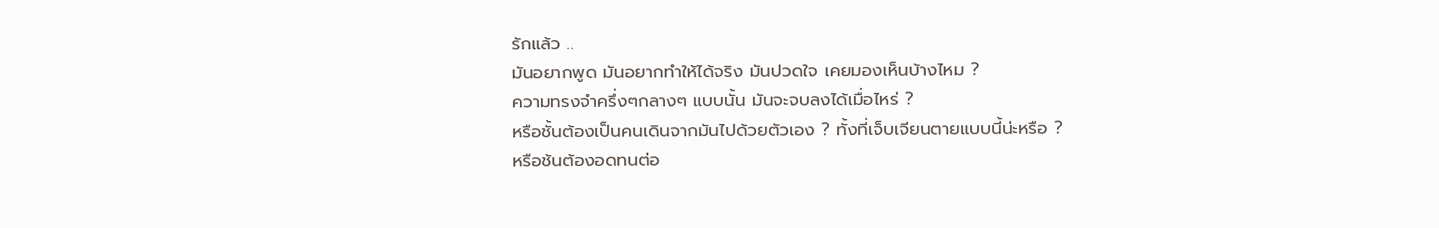รักแล้ว ..
มันอยากพูด มันอยากทำให้ได้จริง มันปวดใจ เคยมองเห็นบ้างไหม ?
ความทรงจำครึ่งๆกลางๆ แบบนั้น มันจะจบลงได้เมื่อไหร่ ?
หรือชั้นต้องเป็นคนเดินจากมันไปด้วยตัวเอง ? ทั้งที่เจ็บเจียนตายแบบนี้น่ะหรือ ?
หรือช้นต้องอดทนต่อ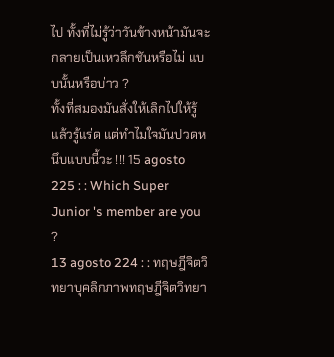ไป ทั้งที่ไม่รู้ว่าวันข้างหน้ามันจะกลายเป็นเหวลึกชันหรือไม่ แบบนั้นหรือบ่าว ?
ทั้งที่สมองมันสั่งให้เลิกไปให้รู้แล้วรู้แร่ด แต่ทำไมใจมันปวดหนึบแบบนี้วะ !!! 15 agosto 225 : : Which Super Junior 's member are you ?
13 agosto 224 : : ทฤษฎีจิตวิทยาบุคลิกภาพทฤษฎีจิตวิทยา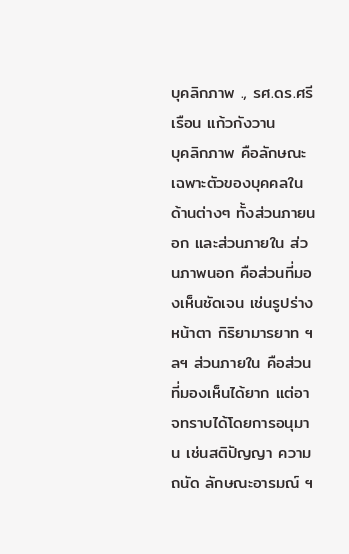บุคลิกภาพ ., รศ.ดร.ศรีเรือน แก้วกังวาน
บุคลิกภาพ คือลักษณะเฉพาะตัวของบุคคลในด้านต่างๆ ทั้งส่วนภายนอก และส่วนภายใน ส่วนภาพนอก คือส่วนที่มองเห็นชัดเจน เช่นรูปร่างหน้าตา กิริยามารยาท ฯลฯ ส่วนภายใน คือส่วนที่มองเห็นได้ยาก แต่อาจทราบได้โดยการอนุมาน เช่นสติปัญญา ความถนัด ลักษณะอารมณ์ ฯ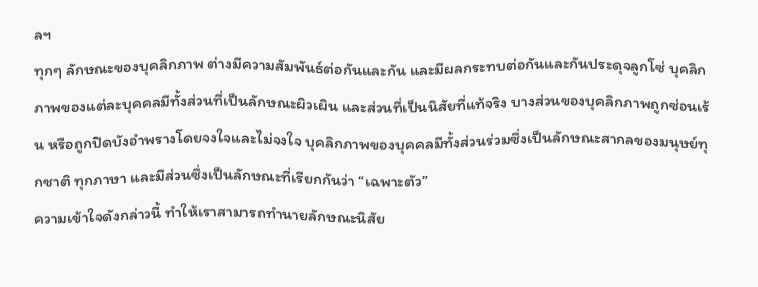ลฯ
ทุกๆ ลักษณะของบุคลิกภาพ ต่างมีความสัมพันธ์ต่อกันและกัน และมีผลกระทบต่อกันและกันประดุจลูกโซ่ บุคลิกภาพของแต่ละบุคคลมีทั้งส่วนที่เป็นลักษณะผิวเผิน และส่วนที่เป็นนิสัยที่แท้จริง บางส่วนของบุคลิกภาพถูกซ่อนเร้น หรือถูกปิดบังอำพรางโดยจงใจและไม่จงใจ บุคลิกภาพของบุคคลมีทั้งส่วนร่วมซึ่งเป็นลักษณะสากลของมนุษย์ทุกชาติ ทุกภาษา และมีส่วนซึ่งเป็นลักษณะที่เรียกกันว่า “เฉพาะตัว”
ความเข้าใจดังกล่าวนี้ ทำให้เราสามารถทำนายลักษณะนิสัย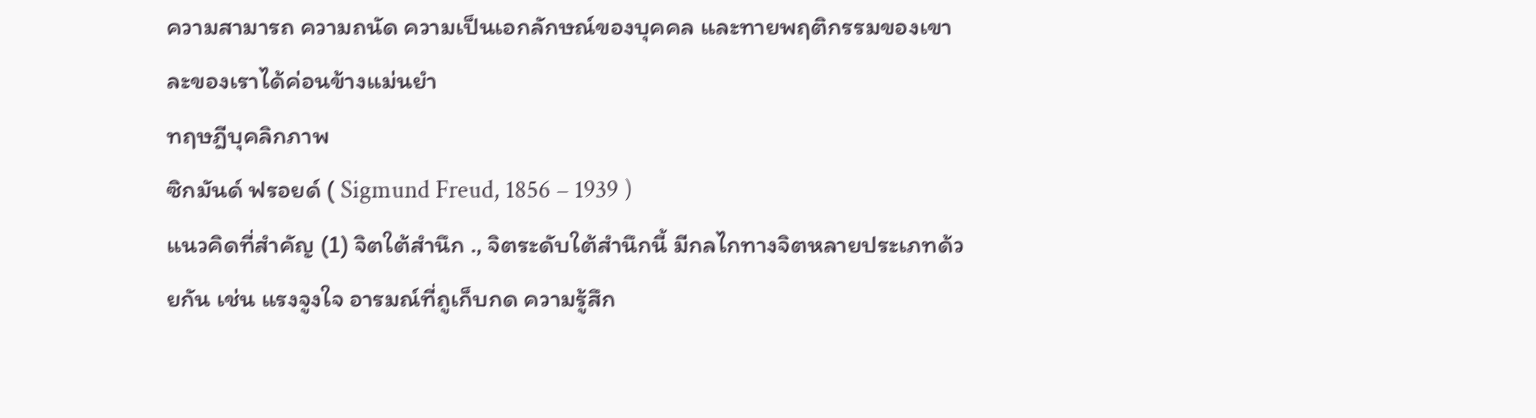ความสามารถ ความถนัด ความเป็นเอกลักษณ์ของบุคคล และทายพฤติกรรมของเขา ละของเราได้ค่อนข้างแม่นยำ
ทฤษฎีบุคลิกภาพ
ซิกมันด์ ฟรอยด์ ( Sigmund Freud, 1856 – 1939 )
แนวคิดที่สำคัญ (1) จิตใต้สำนึก ., จิตระดับใต้สำนึกนี้ มีกลไกทางจิตหลายประเภทด้วยกัน เช่น แรงจูงใจ อารมณ์ที่ถูเก็บกด ความรู้สึก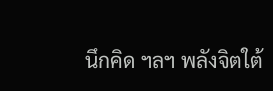นึกคิด ฯลฯ พลังจิตใต้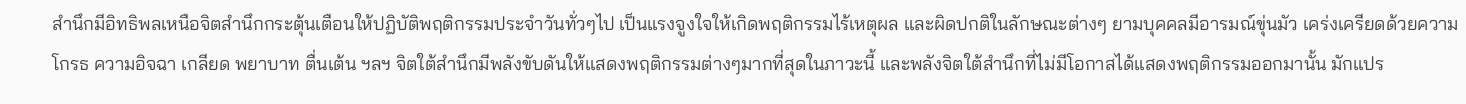สำนึกมีอิทธิพลเหนือจิตสำนึกกระตุ้นเตือนให้ปฏิบัติพฤติกรรมประจำวันทั่วๆไป เป็นแรงจูงใจให้เกิดพฤติกรรมไร้เหตุผล และผิดปกติในลักษณะต่างๆ ยามบุคคลมีอารมณ์ขุ่นมัว เคร่งเครียดด้วยความโกรธ ความอิจฉา เกลียด พยาบาท ตื่นเต้น ฯลฯ จิตใต้สำนึกมีพลังขับดันให้แสดงพฤติกรรมต่างๆมากที่สุดในภาวะนี้ และพลังจิตใต้สำนึกที่ไม่มีโอกาสได้แสดงพฤติกรรมออกมานั้น มักแปร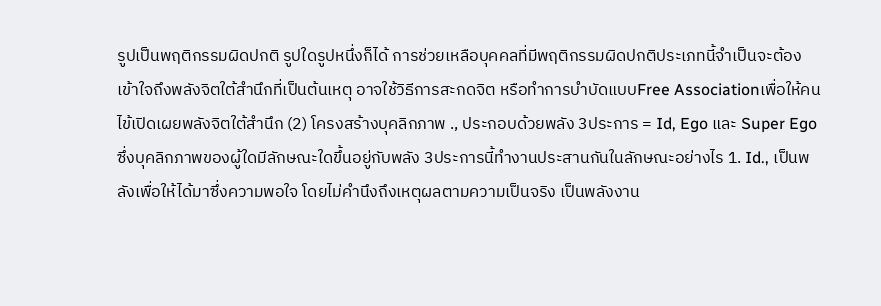รูปเป็นพฤติกรรมผิดปกติ รูปใดรูปหนึ่งก็ได้ การช่วยเหลือบุคคลที่มีพฤติกรรมผิดปกติประเภทนี้จำเป็นจะต้องเข้าใจถึงพลังจิตใต้สำนึกที่เป็นต้นเหตุ อาจใช้วิธีการสะกดจิต หรือทำการบำบัดแบบFree Associationเพื่อให้คนไข้เปิดเผยพลังจิตใต้สำนึก (2) โครงสร้างบุคลิกภาพ ., ประกอบด้วยพลัง 3ประการ = Id, Ego และ Super Ego ซึ่งบุคลิกภาพของผู้ใดมีลักษณะใดขึ้นอยู่กับพลัง 3ประการนี้ทำงานประสานกันในลักษณะอย่างไร 1. Id., เป็นพลังเพื่อให้ได้มาซึ่งความพอใจ โดยไม่คำนึงถึงเหตุผลตามความเป็นจริง เป็นพลังงาน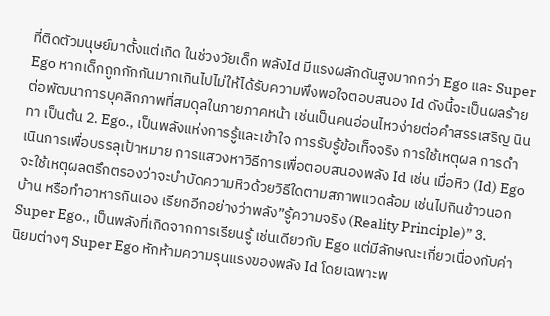ที่ติดตัวมนุษย์มาตั้งแต่เกิด ในช่วงวัยเด็ก พลังId มีแรงผลักดันสูงมากกว่า Ego และ Super Ego หากเด็กถูกกักกันมากเกินไปไม่ให้ได้รับความพึงพอใจตอบสนอง Id ดังนี้จะเป็นผลร้ายต่อพัฒนาการบุคลิกภาพที่สมดุลในภายภาคหน้า เช่นเป็นคนอ่อนไหวง่ายต่อคำสรรเสริญ นินทา เป็นต้น 2. Ego., เป็นพลังแห่งการรู้และเข้าใจ การรับรู้ข้อเท็จจริง การใช้เหตุผล การดำเนินการเพื่อบรรลุเป้าหมาย การแสวงหาวิธีการเพื่อตอบสนองพลัง Id เช่น เมื่อหิว (Id) Ego จะใช้เหตุผลตรึกตรองว่าจะบำบัดความหิวด้วยวิธีใดตามสภาพแวดล้อม เช่นไปกินข้าวนอกบ้าน หรือทำอาหารกินเอง เรียกอีกอย่างว่าพลัง”รู้ความจริง (Reality Principle)” 3. Super Ego., เป็นพลังที่เกิดจากการเรียนรู้ เช่นเดียวกับ Ego แต่มีลักษณะเกี่ยวเนื่องกับค่านิยมต่างๆ Super Ego หักห้ามความรุนแรงของพลัง Id โดยเฉพาะพ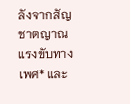ลังจากสัญชาตญาณแรงขับทางเพศ* และ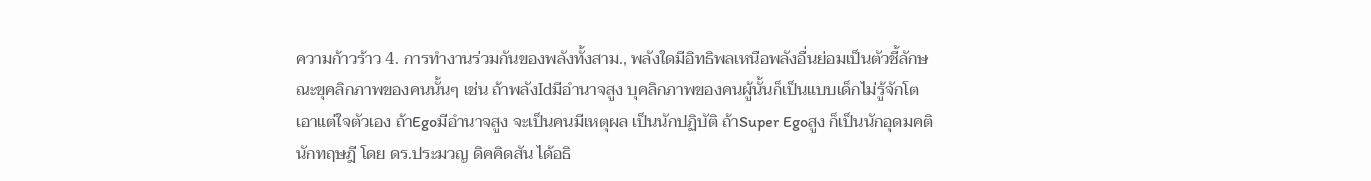ความก้าวร้าว 4. การทำงานร่วมกันของพลังทั้งสาม., พลังใดมีอิทธิพลเหนือพลังอื่นย่อมเป็นตัวชี้ลักษณะขุคลิกภาพของคนนั้นๆ เช่น ถ้าพลังIdมีอำนาจสูง บุคลิกภาพของคนผู้นั้นก็เป็นแบบเด็กไม่รู้จักโต เอาแต่ใจตัวเอง ถ้าEgoมีอำนาจสูง จะเป็นคนมีเหตุผล เป็นนักปฏิบัติ ถ้าSuper Egoสูง ก็เป็นนักอุดมคติ นักทฤษฎี โดย ดร.ประมวญ ดิคคิดสัน ได้อธิ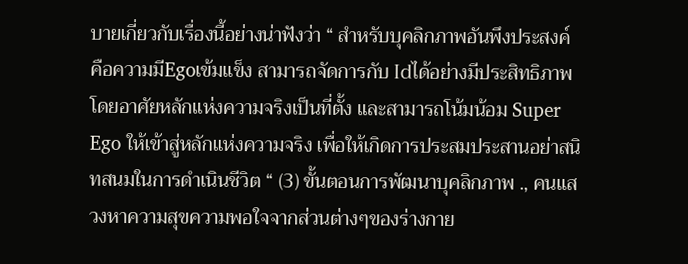บายเกี่ยวกับเรื่องนี้อย่างน่าฟังว่า “ สำหรับบุคลิกภาพอันพึงประสงค์ คือความมีEgoเข้มแข็ง สามารถจัดการกับ Idได้อย่างมีประสิทธิภาพ โดยอาศัยหลักแห่งความจริงเป็นที่ตั้ง และสามารถโน้มน้อม Super Ego ให้เข้าสู่หลักแห่งความจริง เพื่อให้เกิดการประสมประสานอย่าสนิทสนมในการดำเนินชีวิต “ (3) ขั้นตอนการพัฒนาบุคลิกภาพ ., คนแสวงหาความสุขความพอใจจากส่วนต่างๆของร่างกาย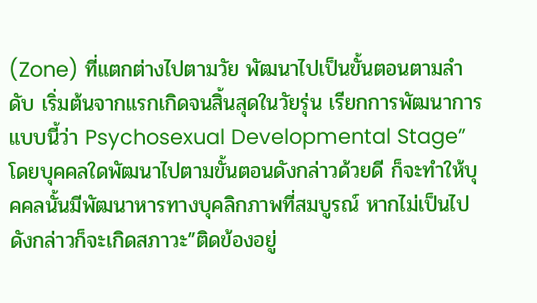(Zone) ที่แตกต่างไปตามวัย พัฒนาไปเป็นขั้นตอนตามลำดับ เริ่มต้นจากแรกเกิดจนสิ้นสุดในวัยรุ่น เรียกการพัฒนาการแบบนี้ว่า Psychosexual Developmental Stage” โดยบุคคลใดพัฒนาไปตามขั้นตอนดังกล่าวด้วยดี ก็จะทำให้บุคคลนั้นมีพัฒนาหารทางบุคลิกภาพที่สมบูรณ์ หากไม่เป็นไปดังกล่าวก็จะเกิดสภาวะ”ติดข้องอยู่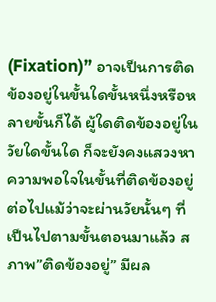(Fixation)” อาจเป็นการติดข้องอยู่ในขั้นใดขั้นหนึ่งหรือหลายขั้นก็ได้ ผู้ใดติดข้องอยู่ในวัยใดขั้นใด ก็จะยังคงแสวงหาความพอใจในขั้นที่ติดข้องอยู่ต่อไปแม้ว่าจะผ่านวัยนั้นๆ ที่เป็นไปตามขั้นตอนมาแล้ว สภาพ”ติดข้องอยู่” มีผล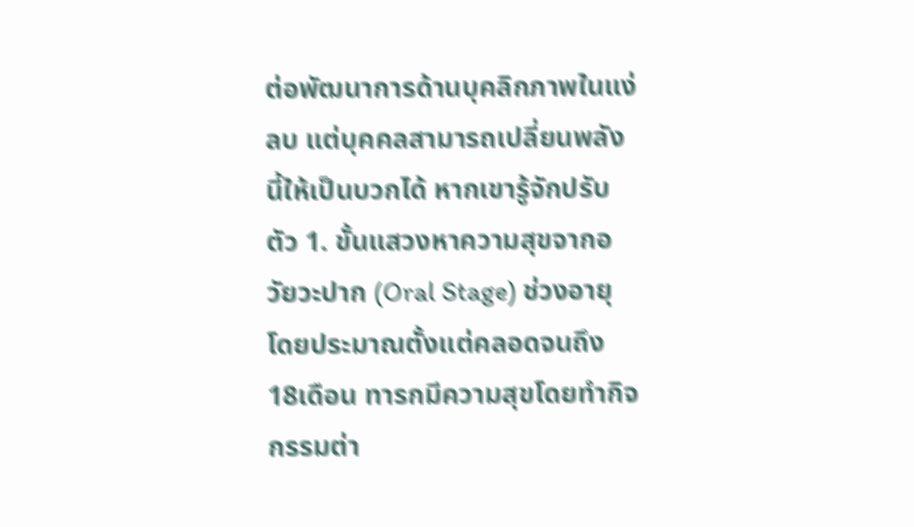ต่อพัฒนาการด้านบุคลิกภาพในแง่ลบ แต่บุคคลสามารถเปลี่ยนพลังนี้ให้เป็นบวกได้ หากเขารู้จักปรับตัว 1. ขั้นแสวงหาความสุขจากอวัยวะปาก (Oral Stage) ช่วงอายุโดยประมาณตั้งแต่คลอดจนถึง 18เดือน ทารกมีความสุขโดยทำกิจกรรมต่า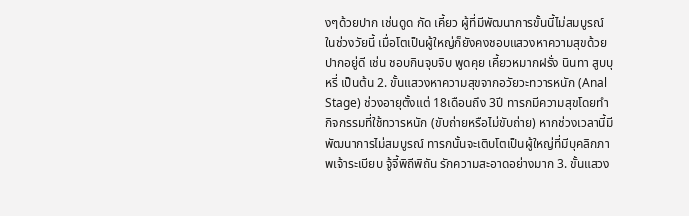งๆด้วยปาก เช่นดูด กัด เคี้ยว ผู้ที่มีพัฒนาการขั้นนี้ไม่สมบูรณ์ในช่วงวัยนี้ เมื่อโตเป็นผู้ใหญ่ก็ยังคงชอบแสวงหาความสุขด้วยปากอยู่ดี เช่น ชอบกินจุบจิบ พูดคุย เคี้ยวหมากฝรั่ง นินทา สูบบุหรี่ เป็นต้น 2. ขั้นแสวงหาความสุขจากอวัยวะทวารหนัก (Anal Stage) ช่วงอายุตั้งแต่ 18เดือนถึง 3ปี ทารกมีความสุขโดยทำกิจกรรมที่ใช้ทวารหนัก (ขับถ่ายหรือไม่ขับถ่าย) หากช่วงเวลานี้มีพัฒนาการไม่สมบูรณ์ ทารกนั้นจะเติบโตเป็นผู้ใหญ่ที่มีบุคลิกภาพเจ้าระเบียบ จู้จี้พิถีพิถัน รักความสะอาดอย่างมาก 3. ขั้นแสวง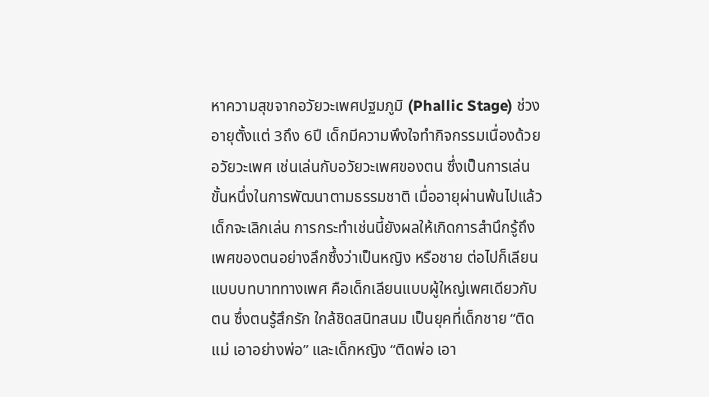หาความสุขจากอวัยวะเพศปฐมภูมิ (Phallic Stage) ช่วงอายุตั้งแต่ 3ถึง 6ปี เด็กมีความพึงใจทำกิจกรรมเนื่องด้วยอวัยวะเพศ เช่นเล่นกับอวัยวะเพศของตน ซึ่งเป็นการเล่นขั้นหนึ่งในการพัฒนาตามธรรมชาติ เมื่ออายุผ่านพ้นไปแล้ว เด็กจะเลิกเล่น การกระทำเช่นนี้ยังผลให้เกิดการสำนึกรู้ถึงเพศของตนอย่างลึกซึ้งว่าเป็นหญิง หรือชาย ต่อไปก็เลียนแบบบทบาททางเพศ คือเด็กเลียนแบบผู้ใหญ่เพศเดียวกับตน ซึ่งตนรู้สึกรัก ใกล้ชิดสนิทสนม เป็นยุคที่เด็กชาย “ติดแม่ เอาอย่างพ่อ” และเด็กหญิง “ติดพ่อ เอา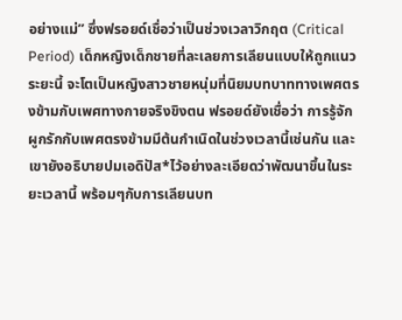อย่างแม่” ซึ่งฟรอยด์เชื่อว่าเป็นช่วงเวลาวิกฤต (Critical Period) เด็กหญิงเด็กชายที่ละเลยการเลียนแบบให้ถูกแนวระยะนี้ จะโตเป็นหญิงสาวชายหนุ่มที่นิยมบทบาททางเพศตรงข้ามกับเพศทางกายจริงขิงตน ฟรอยด์ยังเชื่อว่า การรู้จักผูกรักกับเพศตรงข้ามมีต้นกำเนิดในช่วงเวลานี้เช่นกัน และเขายังอธิบายปมเอดิปัส*ไว้อย่างละเอียดว่าพัฒนาขึ้นในระยะเวลานี้ พร้อมๆกับการเลียนบท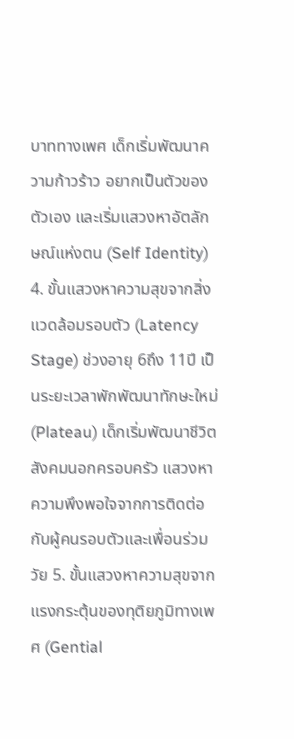บาททางเพศ เด็กเริ่มพัฒนาความก้าวร้าว อยากเป็นตัวของตัวเอง และเริ่มแสวงหาอัตลักษณ์แห่งตน (Self Identity) 4. ขั้นแสวงหาความสุขจากสิ่งแวดล้อมรอบตัว (Latency Stage) ช่วงอายุ 6ถึง 11ปี เป็นระยะเวลาพักพัฒนาทักษะใหม่ (Plateau) เด็กเริ่มพัฒนาชีวิตสังคมนอกครอบครัว แสวงหาความพึงพอใจจากการติดต่อกับผู้คนรอบตัวและเพื่อนร่วมวัย 5. ขั้นแสวงหาความสุขจากแรงกระตุ้นของทุติยภูมิทางเพศ (Gential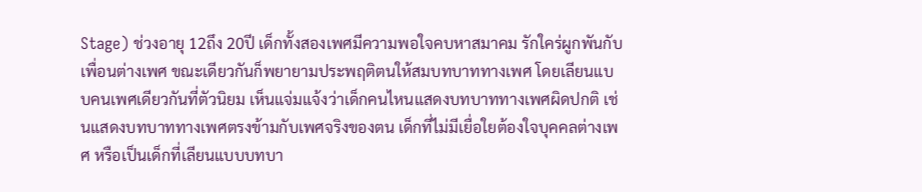Stage) ช่วงอายุ 12ถึง 20ปี เด็กทั้งสองเพศมีความพอใจคบหาสมาคม รักใคร่ผูกพันกับเพื่อนต่างเพศ ขณะเดียวกันก็พยายามประพฤติตนให้สมบทบาททางเพศ โดยเลียนแบบคนเพศเดียวกันที่ตัวนิยม เห็นแจ่มแจ้งว่าเด็กคนไหนแสดงบทบาททางเพศผิดปกติ เช่นแสดงบทบาททางเพศตรงข้ามกับเพศจริงของตน เด็กที่ไม่มีเยื่อใยต้องใจบุคคลต่างเพศ หรือเป็นเด็กที่เลียนแบบบทบา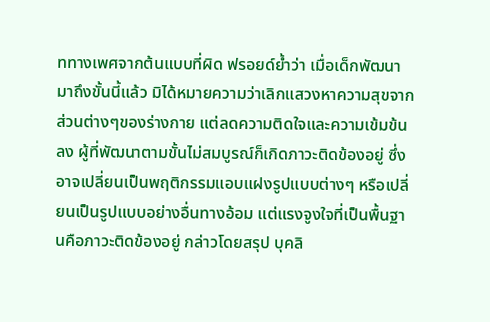ททางเพศจากต้นแบบที่ผิด ฟรอยด์ย้ำว่า เมื่อเด็กพัฒนามาถึงขั้นนี้แล้ว มิได้หมายความว่าเลิกแสวงหาความสุขจากส่วนต่างๆของร่างกาย แต่ลดความติดใจและความเข้มข้นลง ผู้ที่พัฒนาตามขั้นไม่สมบูรณ์ก็เกิดภาวะติดข้องอยู่ ซึ่งอาจเปลี่ยนเป็นพฤติกรรมแอบแฝงรูปแบบต่างๆ หรือเปลี่ยนเป็นรูปแบบอย่างอื่นทางอ้อม แต่แรงจูงใจที่เป็นพื้นฐานคือภาวะติดข้องอยู่ กล่าวโดยสรุป บุคลิ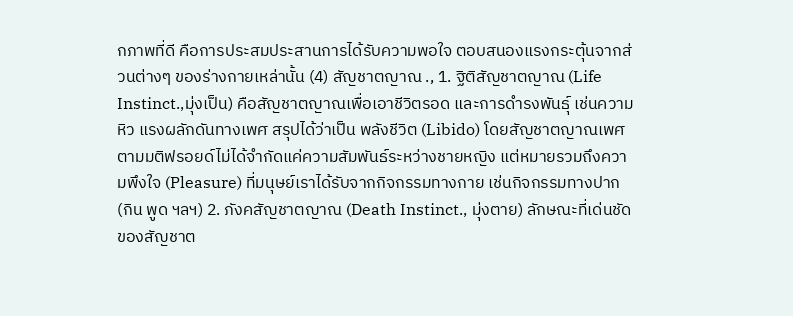กภาพที่ดี คือการประสมประสานการได้รับความพอใจ ตอบสนองแรงกระตุ้นจากส่วนต่างๆ ของร่างกายเหล่านั้น (4) สัญชาตญาณ ., 1. ฐิติสัญชาตญาณ (Life Instinct.,มุ่งเป็น) คือสัญชาตญาณเพื่อเอาชีวิตรอด และการดำรงพันธุ์ เช่นความหิว แรงผลักดันทางเพศ สรุปได้ว่าเป็น พลังชีวิต (Libido) โดยสัญชาตญาณเพศตามมติฟรอยด์ไม่ได้จำกัดแค่ความสัมพันธ์ระหว่างชายหญิง แต่หมายรวมถึงความพึงใจ (Pleasure) ที่มนุษย์เราได้รับจากกิจกรรมทางกาย เช่นกิจกรรมทางปาก (กิน พูด ฯลฯ) 2. ภังคสัญชาตญาณ (Death Instinct., มุ่งตาย) ลักษณะที่เด่นชัดของสัญชาต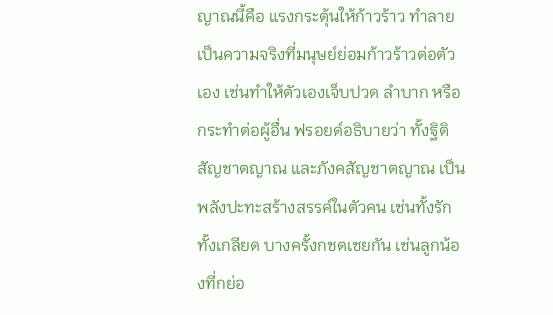ญาณนี้คือ แรงกระตุ้นให้ก้าวร้าว ทำลาย เป็นความจริงที่มนุษย์ย่อมก้าวร้าวต่อตัวเอง เช่นทำให้ตัวเองเจ็บปวด ลำบาก หรือกระทำต่อผู้อื่น ฟรอยด์อธิบายว่า ทั้งฐิติสัญชาตญาณ และภังคสัญชาตญาณ เป็นพลังปะทะสร้างสรรค์ในตัวคน เช่นทั้งรักทั้งเกลียด บางครั้งกชดเชยกัน เช่นลูกน้องที่กย่อ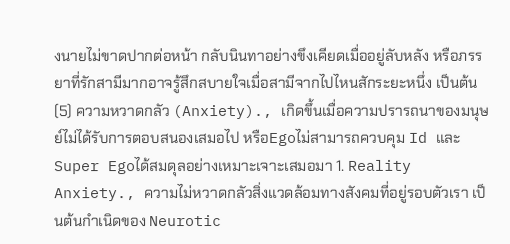งนายไม่ขาดปากต่อหน้า กลับนินทาอย่างขึงเคียดเมื่ออยู่ลับหลัง หรือภรรยาที่รักสามีมากอาจรู้สึกสบายใจเมื่อสามีจากไปไหนสักระยะหนึ่ง เป็นต้น (5) ความหวาดกลัว (Anxiety)., เกิดขึ้นเมื่อความปรารถนาของมนุษย์ไม่ได้รับการตอบสนองเสมอไป หรือEgoไม่สามารถควบคุม Id และSuper Egoได้สมดุลอย่างเหมาะเจาะเสมอมา 1. Reality Anxiety., ความไม่หวาดกลัวสิ่งแวดล้อมทางสังคมที่อยู่รอบตัวเรา เป็นต้นกำเนิดของ Neurotic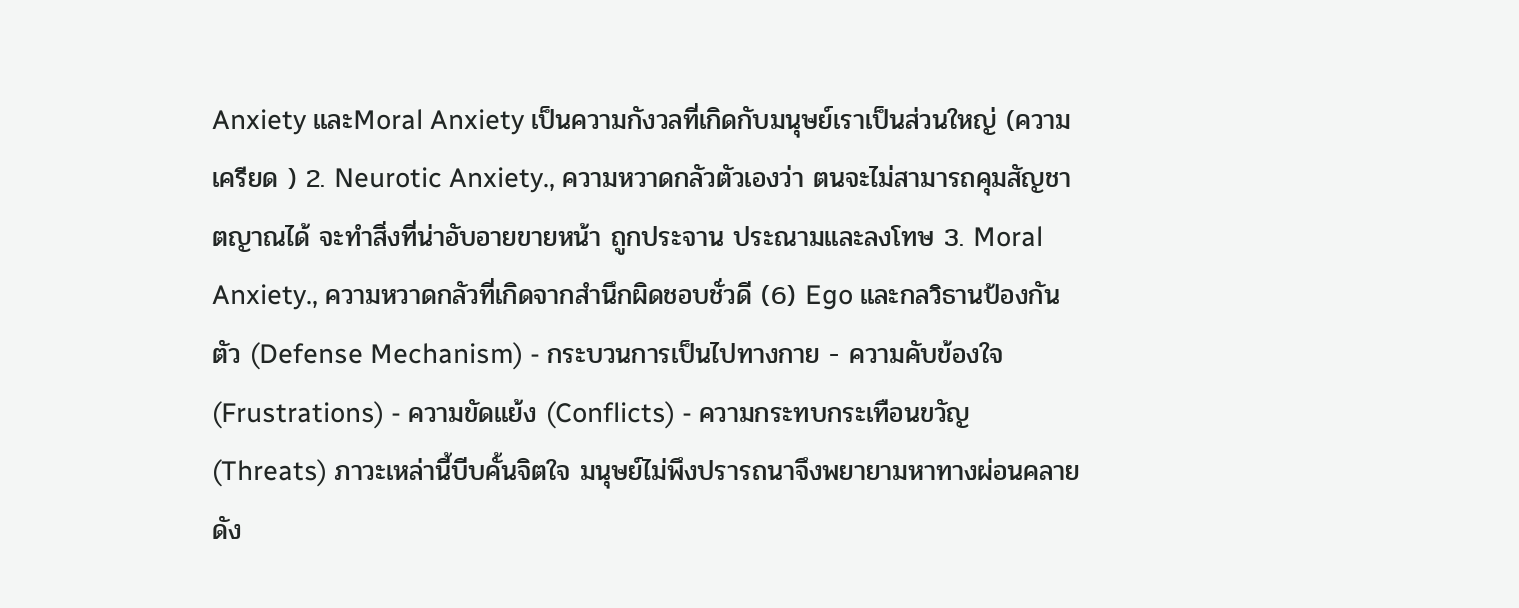Anxiety และMoral Anxiety เป็นความกังวลที่เกิดกับมนุษย์เราเป็นส่วนใหญ่ (ความเครียด ) 2. Neurotic Anxiety., ความหวาดกลัวตัวเองว่า ตนจะไม่สามารถคุมสัญชาตญาณได้ จะทำสิ่งที่น่าอับอายขายหน้า ถูกประจาน ประณามและลงโทษ 3. Moral Anxiety., ความหวาดกลัวที่เกิดจากสำนึกผิดชอบชั่วดี (6) Ego และกลวิธานป้องกันตัว (Defense Mechanism) - กระบวนการเป็นไปทางกาย - ความคับข้องใจ (Frustrations) - ความขัดแย้ง (Conflicts) - ความกระทบกระเทือนขวัญ (Threats) ภาวะเหล่านี้บีบคั้นจิตใจ มนุษย์ไม่พึงปรารถนาจึงพยายามหาทางผ่อนคลาย ดัง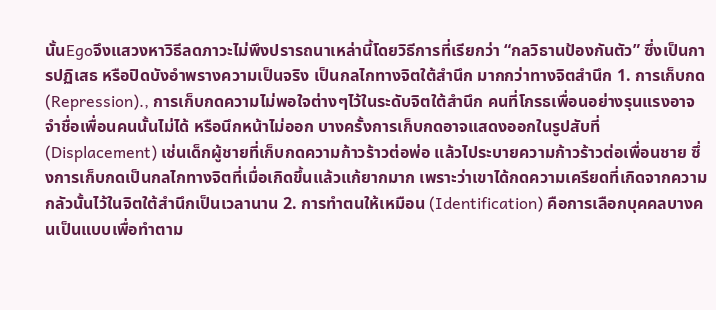นั้นEgoจึงแสวงหาวิธีลดภาวะไม่พึงปรารถนาเหล่านี้โดยวิธีการที่เรียกว่า “กลวิธานป้องกันตัว” ซึ่งเป็นการปฏิเสธ หรือปิดบังอำพรางความเป็นจริง เป็นกลไกทางจิตใต้สำนึก มากกว่าทางจิตสำนึก 1. การเก็บกด (Repression)., การเก็บกดความไม่พอใจต่างๆไว้ในระดับจิตใต้สำนึก คนที่โกรธเพื่อนอย่างรุนแรงอาจจำชื่อเพื่อนคนนั้นไม่ได้ หรือนึกหน้าไม่ออก บางครั้งการเก็บกดอาจแสดงออกในรูปสับที่ (Displacement) เช่นเด็กผู้ชายที่เก็บกดความก้าวร้าวต่อพ่อ แล้วไประบายความก้าวร้าวต่อเพื่อนชาย ซึ่งการเก็บกดเป็นกลไกทางจิตที่เมื่อเกิดขึ้นแล้วแก้ยากมาก เพราะว่าเขาได้กดความเครียดที่เกิดจากความกลัวนั้นไว้ในจิตใต้สำนึกเป็นเวลานาน 2. การทำตนให้เหมือน (Identification) คือการเลือกบุคคลบางคนเป็นแบบเพื่อทำตาม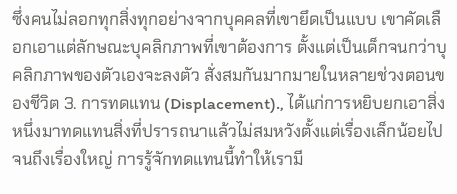ซึ่งคนไม่ลอกทุกสิ่งทุกอย่างจากบุคคลที่เขายึดเป็นแบบ เขาคัดเลือกเอาแต่ลักษณะบุคลิกภาพที่เขาต้องการ ตั้งแต่เป็นเด็กจนกว่าบุคลิกภาพของตัวเองจะลงตัว สั่งสมกันมากมายในหลายช่วงตอนของชีวิต 3. การทดแทน (Displacement)., ได้แก่การหยิบยกเอาสิ่งหนึ่งมาทดแทนสิ่งที่ปรารถนาแล้วไม่สมหวังตั้งแต่เรื่องเล็กน้อยไปจนถึงเรื่องใหญ่ การรู้จักทดแทนนี้ทำให้เรามี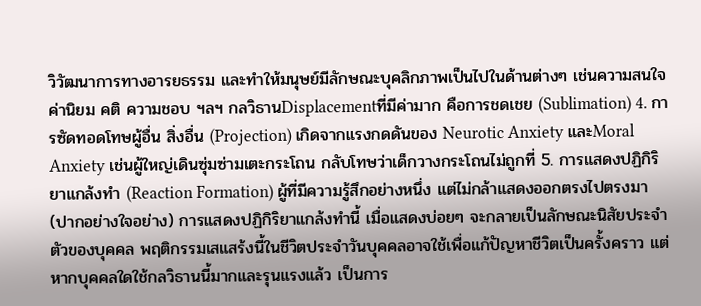วิวัฒนาการทางอารยธรรม และทำให้มนุษย์มีลักษณะบุคลิกภาพเป็นไปในด้านต่างๆ เช่นความสนใจ ค่านิยม คติ ความชอบ ฯลฯ กลวิธานDisplacementที่มีค่ามาก คือการชดเชย (Sublimation) 4. การซัดทอดโทษผู้อื่น สิ่งอื่น (Projection) เกิดจากแรงกดดันของ Neurotic Anxiety และMoral Anxiety เช่นผู้ใหญ่เดินซุ่มซ่ามเตะกระโถน กลับโทษว่าเด็กวางกระโถนไม่ถูกที่ 5. การแสดงปฏิกิริยาแกล้งทำ (Reaction Formation) ผู้ที่มีความรู้สึกอย่างหนึ่ง แต่ไม่กล้าแสดงออกตรงไปตรงมา (ปากอย่างใจอย่าง) การแสดงปฏิกิริยาแกล้งทำนี้ เมื่อแสดงบ่อยๆ จะกลายเป็นลักษณะนิสัยประจำตัวของบุคคล พฤติกรรมเสแสร้งนี้ในชีวิตประจำวันบุคคลอาจใช้เพื่อแก้ปัญหาชีวิตเป็นครั้งคราว แต่หากบุคคลใดใช้กลวิธานนี้มากและรุนแรงแล้ว เป็นการ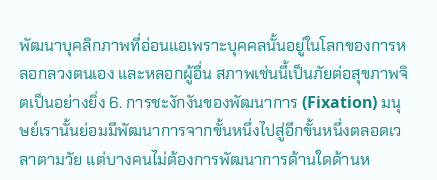พัฒนาบุคลิกภาพที่อ่อนแอเพราะบุคคลนั้นอยู่ในโลกของการหลอกลวงตนเอง และหลอกผู้อื่น สภาพเช่นนี้เป็นภัยต่อสุขภาพจิตเป็นอย่างยิ่ง 6. การชะงักงันของพัฒนาการ (Fixation) มนุษย์เรานั้นย่อมมีพัฒนาการจากขั้นหนึ่งไปสู่อีกขั้นหนึ่งตลอดเวลาตามวัย แต่บางคนไม่ต้องการพัฒนาการด้านใดด้านห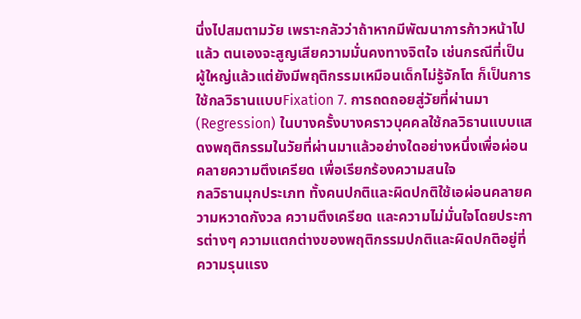นึ่งไปสมตามวัย เพราะกลัวว่าถ้าหากมีพัฒนาการก้าวหน้าไปแล้ว ตนเองจะสูญเสียความมั่นคงทางจิตใจ เช่นกรณีที่เป็นผู้ใหญ่แล้วแต่ยังมีพฤติกรรมเหมือนเด็กไม่รู้จักโต ก็เป็นการใช้กลวิธานแบบFixation 7. การถดถอยสู่วัยที่ผ่านมา (Regression) ในบางครั้งบางคราวบุคคลใช้กลวิธานแบบแสดงพฤติกรรมในวัยที่ผ่านมาแล้วอย่างใดอย่างหนึ่งเพื่อผ่อนคลายความตึงเครียด เพื่อเรียกร้องความสนใจ
กลวิธานมุกประเภท ทั้งคนปกติและผิดปกติใช้เอผ่อนคลายความหวาดกังวล ความตึงเครียด และความไม่มั่นใจโดยประการต่างๆ ความแตกต่างของพฤติกรรมปกติและผิดปกติอยู่ที่ความรุนแรง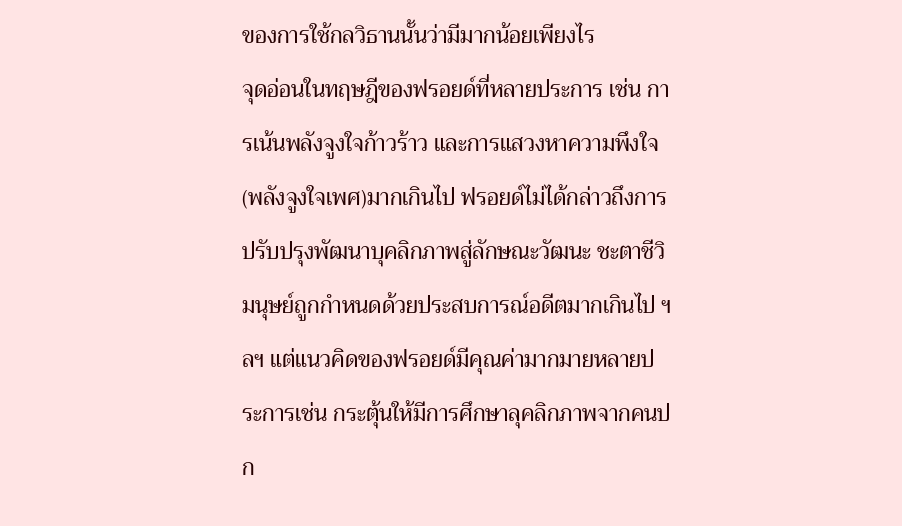ของการใช้กลวิธานนั้นว่ามีมากน้อยเพียงไร
จุดอ่อนในทฤษฎีของฟรอยด์ที่หลายประการ เช่น การเน้นพลังจูงใจก้าวร้าว และการแสวงหาความพึงใจ (พลังจูงใจเพศ)มากเกินไป ฟรอยด์ไม่ได้กล่าวถึงการปรับปรุงพัฒนาบุคลิกภาพสู่ลักษณะวัฒนะ ชะตาชีวิมนุษย์ถูกกำหนดด้วยประสบการณ์อดีตมากเกินไป ฯลฯ แต่แนวคิดของฟรอยด์มีคุณค่ามากมายหลายประการเช่น กระตุ้นให้มีการศึกษาลุคลิกภาพจากคนปก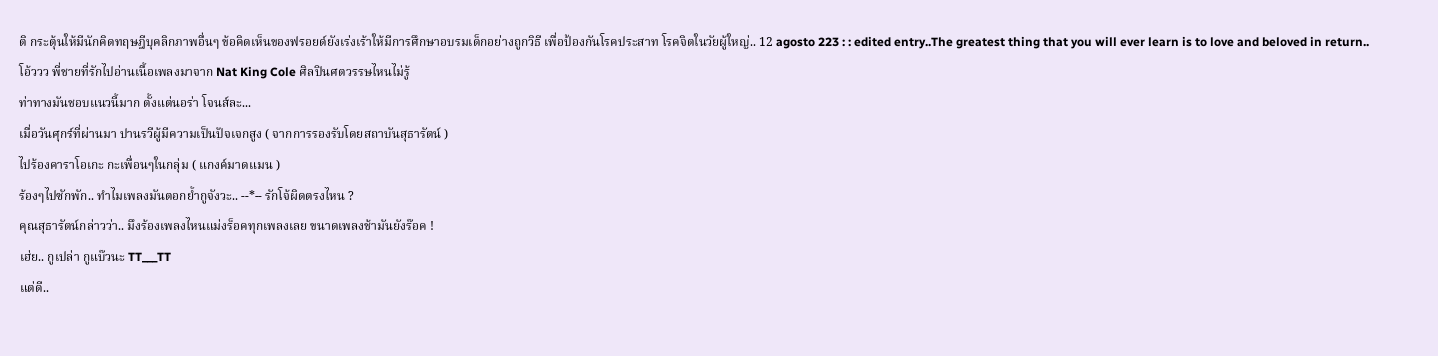ติ กระตุ้นให้มีนักคิดทฤษฎีบุคลิกภาพอื่นๆ ข้อคิดเห็นของฟรอยด์ยังเร่งเร้าให้มีการศึกษาอบรมเด็กอย่างถูกวิธี เพื่อป้องกันโรคประสาท โรคจิตในวัยผู้ใหญ่.. 12 agosto 223 : : edited entry..The greatest thing that you will ever learn is to love and beloved in return..
โอ้ววว พี่ชายที่รักไปอ่านเนื้อเพลงมาจาก Nat King Cole ศิลปินศตวรรษไหนไม่รู้
ท่าทางมันชอบแนวนี้มาก ตั้งแต่นอร่า โจนส์ละ...
เมื่อวันศุกร์ที่ผ่านมา ปานรวีผู้มีความเป็นปัจเจกสูง ( จากการรองรับโดยสถาบันสุธารัตน์ )
ไปร้องคาราโอเกะ กะเพื่อนๆในกลุ่ม ( แกงค์มาดแมน )
ร้องๆไปซักพัก.. ทำไมเพลงมันตอกย้ำกูจังวะ.. --*-- รักโจ้ผิดตรงไหน ?
คุณสุธารัตน์กล่าวว่า.. มึงร้องเพลงไหนแม่งร็อคทุกเพลงเลย ขนาดเพลงช้ามันยังร๊อค !
เฮ่ย.. กูเปล่า กูแบ๊วนะ TT___TT
แต่ดี..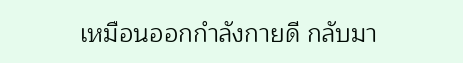เหมือนออกกำลังกายดี กลับมา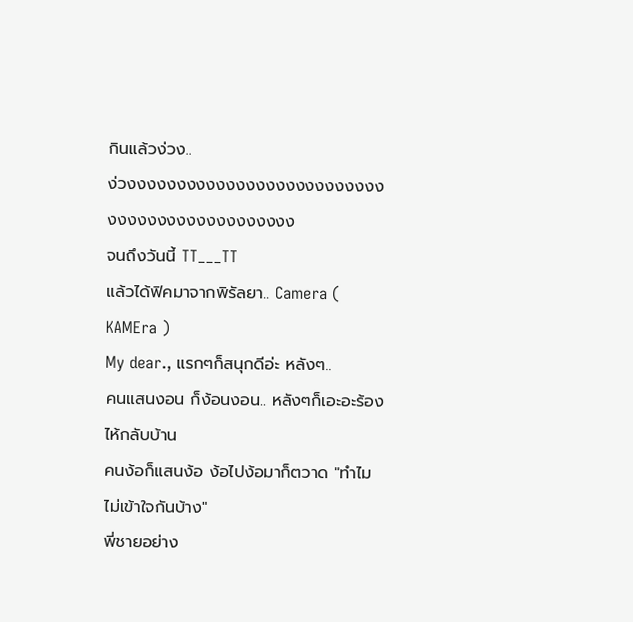กินแล้วง่วง..
ง่วงงงงงงงงงงงงงงงงงงงงงงงงงงงงงงงงงงงงงงงงงงงงง
จนถึงวันนี้ TT___TT
แล้วได้ฟิคมาจากพิรัลยา.. Camera ( KAMEra )
My dear., แรกๆก็สนุกดีอ่ะ หลังๆ..
คนแสนงอน ก็ง้อนงอน.. หลังๆก็เอะอะร้องไห้กลับบ้าน
คนง้อก็แสนง้อ ง้อไปง้อมาก็ตวาด "ทำไมไม่เข้าใจกันบ้าง"
พี่ชายอย่าง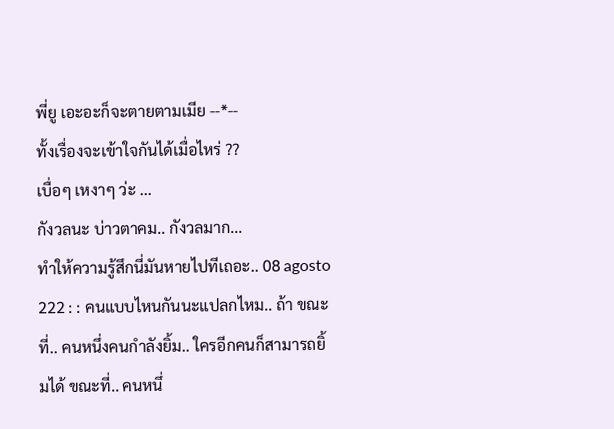พี่ยู เอะอะก็จะตายตามเมีย --*--
ทั้งเรื่องจะเข้าใจกันได้เมื่อไหร่ ??
เบื่อๆ เหงาๆ ว่ะ ...
กังวลนะ บ่าวตาคม.. กังวลมาก...
ทำให้ความรู้สึกนี่มันหายไปทีเถอะ.. 08 agosto 222 : : คนแบบไหนกันนะแปลกไหม.. ถ้า ขณะที่.. คนหนึ่งคนกำลังยิ้ม.. ใครอีกคนก็สามารถยิ้มได้ ขณะที่.. คนหนึ่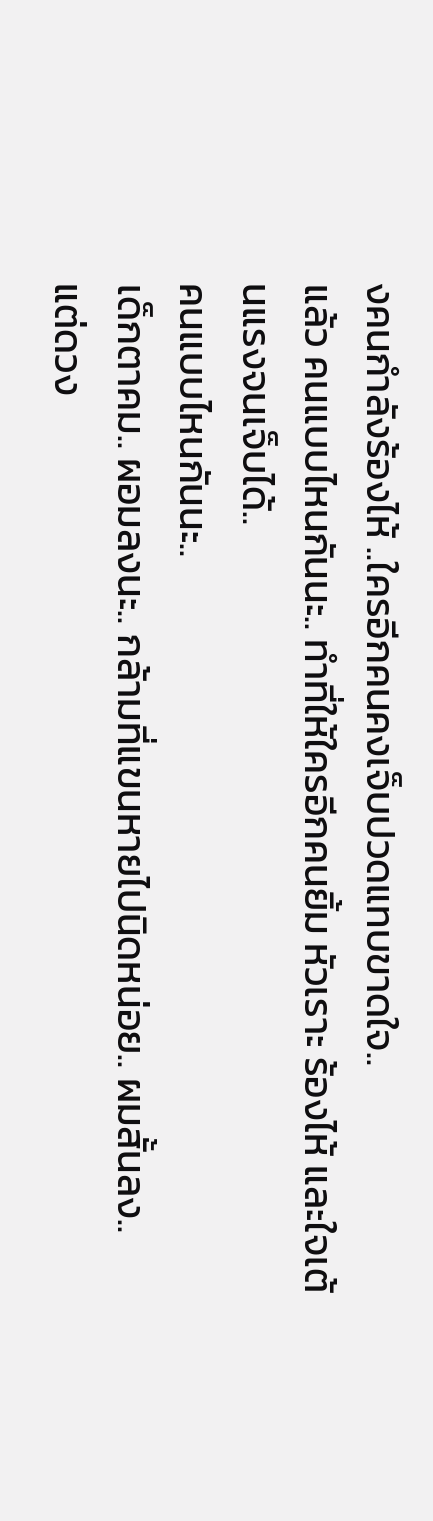งคนกำลังร้องไห้ ..ใครอีกคนคงเจ็บปวดแทบขาดใจ..
แล้ว คนแบบไหนกันนะ.. ทำที่ให้ใครอีกคนยิ้ม หัวเราะ ร้องไห้ และใจเต้นแรงจนเจ็บได้..
คนแบบไหนกันนะ..
เด็กตาคม.. ผอมลงนะ.. กล้ามที่แขนหายไปนิดหน่อย.. ผมสั้นลง..
แต่ดวง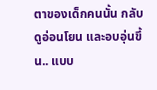ตาของเด็กคนนั้น กลับดูอ่อนโยน และอบอุ่นขึ้น.. แบบ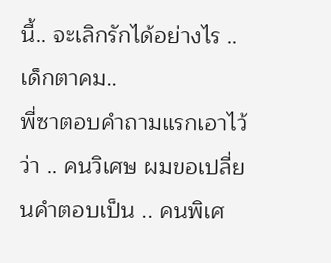นี้.. จะเลิกรักได้อย่างไร ..
เด็กตาคม..
พี่ซาตอบคำถามแรกเอาไว้ว่า .. คนวิเศษ ผมขอเปลี่ยนคำตอบเป็น .. คนพิเศ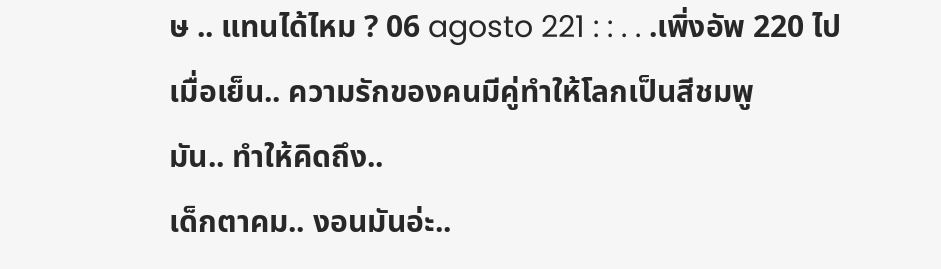ษ .. แทนได้ไหม ? 06 agosto 221 : : . . .เพิ่งอัพ 220 ไปเมื่อเย็น.. ความรักของคนมีคู่ทำให้โลกเป็นสีชมพู
มัน.. ทำให้คิดถึง..
เด็กตาคม.. งอนมันอ่ะ..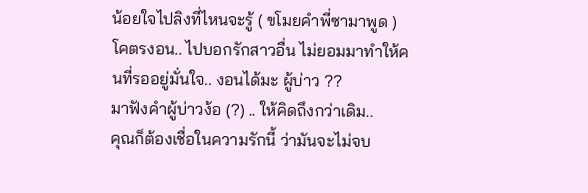น้อยใจไปลิงที่ไหนจะรู้ ( ขโมยคำพี่ซามาพูด )
โคตรงอน.. ไปบอกรักสาวอื่น ไม่ยอมมาทำให้คนที่รออยู่มั่นใจ.. งอนได้มะ ผู้บ่าว ??
มาฟังคำผู้บ่าวง้อ (?) .. ให้คิดถึงกว่าเดิม..
คุณก็ต้องเชื่อในความรักนี้ ว่ามันจะไม่จบ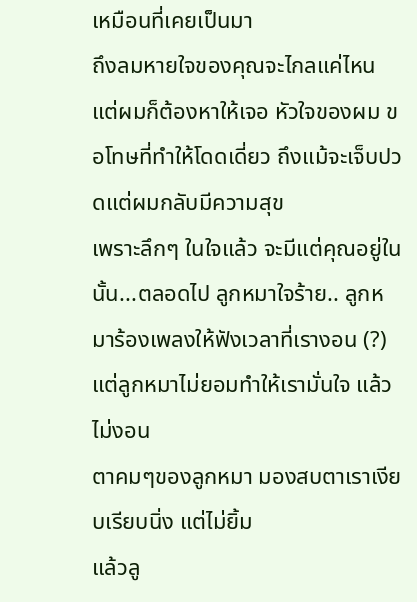เหมือนที่เคยเป็นมา
ถึงลมหายใจของคุณจะไกลแค่ไหน แต่ผมก็ต้องหาให้เจอ หัวใจของผม ขอโทษที่ทำให้โดดเดี่ยว ถึงแม้จะเจ็บปวดแต่ผมกลับมีความสุข
เพราะลึกๆ ในใจแล้ว จะมีแต่คุณอยู่ในนั้น...ตลอดไป ลูกหมาใจร้าย.. ลูกหมาร้องเพลงให้ฟังเวลาที่เรางอน (?)
แต่ลูกหมาไม่ยอมทำให้เรามั่นใจ แล้วไม่งอน
ตาคมๆของลูกหมา มองสบตาเราเงียบเรียบนิ่ง แต่ไม่ยิ้ม
แล้วลู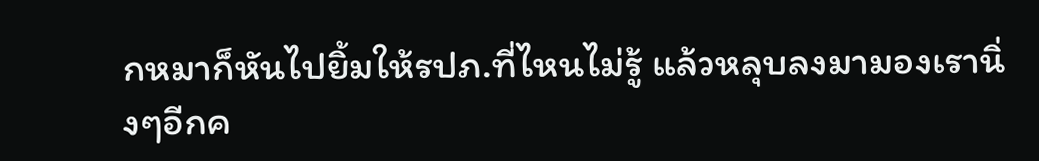กหมาก็หันไปยิ้มให้รปภ.ที่ไหนไม่รู้ แล้วหลุบลงมามองเรานิ่งๆอีกค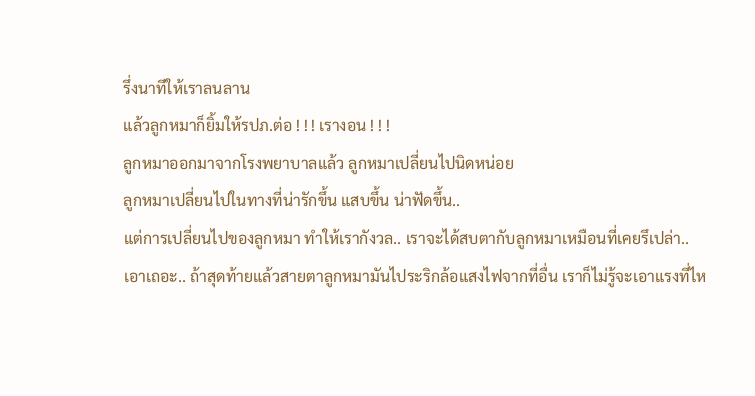รึ่งนาทีให้เราลนลาน
แล้วลูกหมาก็ยิ้มให้รปภ.ต่อ ! ! ! เรางอน ! ! !
ลูกหมาออกมาจากโรงพยาบาลแล้ว ลูกหมาเปลี่ยนไปนิดหน่อย
ลูกหมาเปลี่ยนไปในทางที่น่ารักขึ้น แสบขึ้น น่าฟัดขึ้น..
แต่การเปลี่ยนไปของลูกหมา ทำให้เรากังวล.. เราจะได้สบตากับลูกหมาเหมือนที่เคยรึเปล่า..
เอาเถอะ.. ถ้าสุดท้ายแล้วสายตาลูกหมามันไประริกล้อแสงไฟจากที่อื่น เราก็ไม่รู้จะเอาแรงที่ไห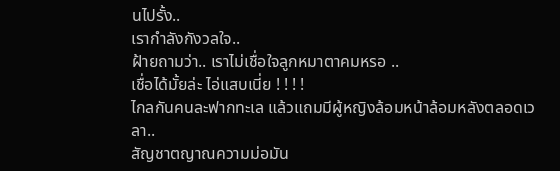นไปรั้ง..
เรากำลังกังวลใจ..
ฝ้ายถามว่า.. เราไม่เชื่อใจลูกหมาตาคมหรอ ..
เชื่อได้มั้ยล่ะ ไอ่แสบเนี่ย ! ! ! !
ไกลกันคนละฟากทะเล แล้วแถมมีผู้หญิงล้อมหน้าล้อมหลังตลอดเวลา..
สัญชาตญาณความม่อมัน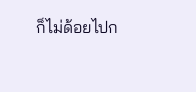ก็ไม่ด้อยไปก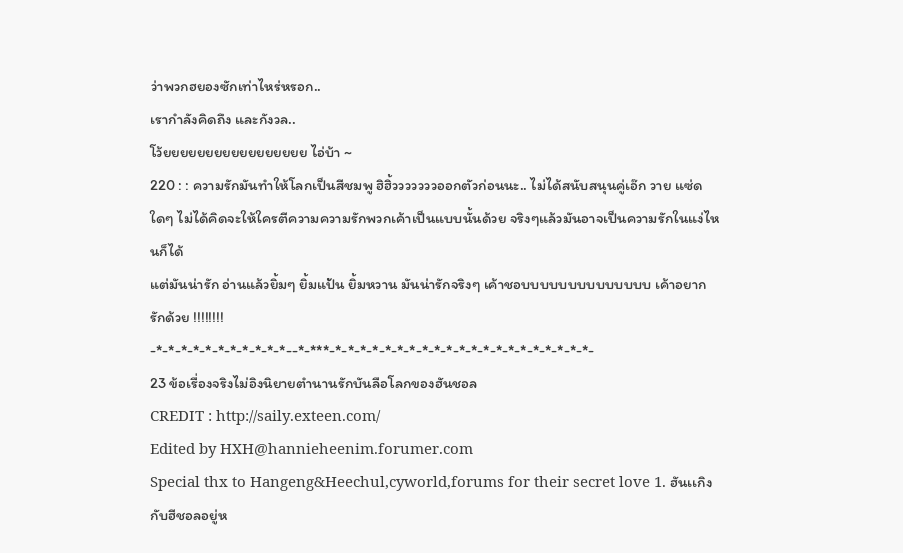ว่าพวกฮยองซักเท่าไหร่หรอก..
เรากำลังคิดถึง และกังวล..
โว้ยยยยยยยยยยยยยยยยย ไอ่บ้า ~
220 : : ความรักมันทำให้โลกเป็นสีชมพู ฮิฮิ้วววววววออกตัวก่อนนะ.. ไม่ได้สนับสนุนคู่เอ๊ก วาย แซ่ดใดๆ ไม่ได้คิดจะให้ใครตีความความรักพวกเค้าเป็นแบบนั้นด้วย จริงๆแล้วมันอาจเป็นความรักในแง่ไหนก็ได้
แต่มันน่ารัก อ่านแล้วยิ้มๆ ยิ้มแป้น ยิ้มหวาน มันน่ารักจริงๆ เค้าชอบบบบบบบบบบบบบบ เค้าอยากรักด้วย !!!!!!!!
-*-*-*-*-*-*-*-*-*-*-*--*-***-*-*-*-*-*-*-*-*-*-*-*-*-*-*-*-*-*-*-*-*-*-
23 ข้อเรื่องจริงไม่อิงนิยายตำนานรักบันลือโลกของฮันชอล
CREDIT : http://saily.exteen.com/
Edited by HXH@hannieheenim.forumer.com
Special thx to Hangeng&Heechul,cyworld,forums for their secret love 1. ฮันเเกิงกับฮีชอลอยู่ห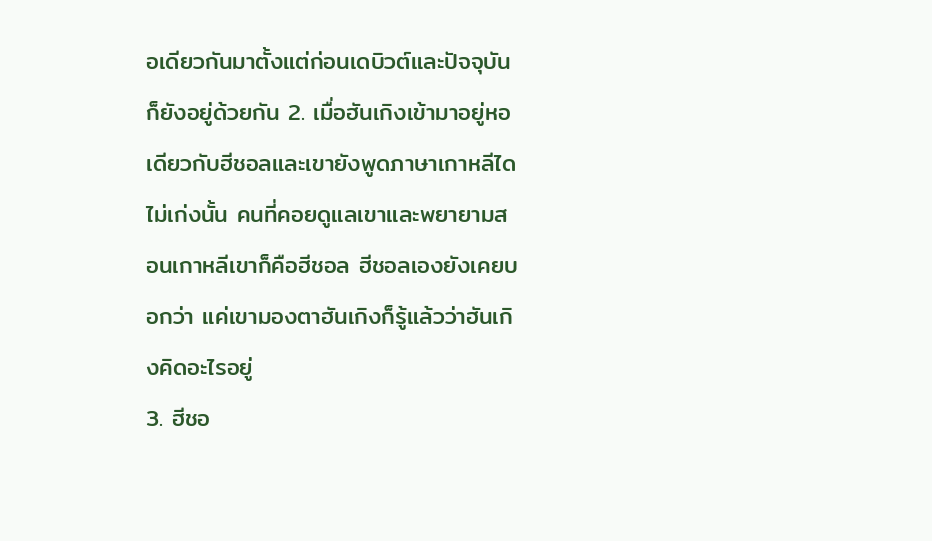อเดียวกันมาตั้งแต่ก่อนเดบิวต์และปัจจุบันก็ยังอยู่ด้วยกัน 2. เมื่อฮันเกิงเข้ามาอยู่หอเดียวกับฮีชอลและเขายังพูดภาษาเกาหลีไดไม่เก่งนั้น คนที่คอยดูแลเขาและพยายามสอนเกาหลีเขาก็คือฮีชอล ฮีชอลเองยังเคยบอกว่า แค่เขามองตาฮันเกิงก็รู้แล้วว่าฮันเกิงคิดอะไรอยู่
3. ฮีชอ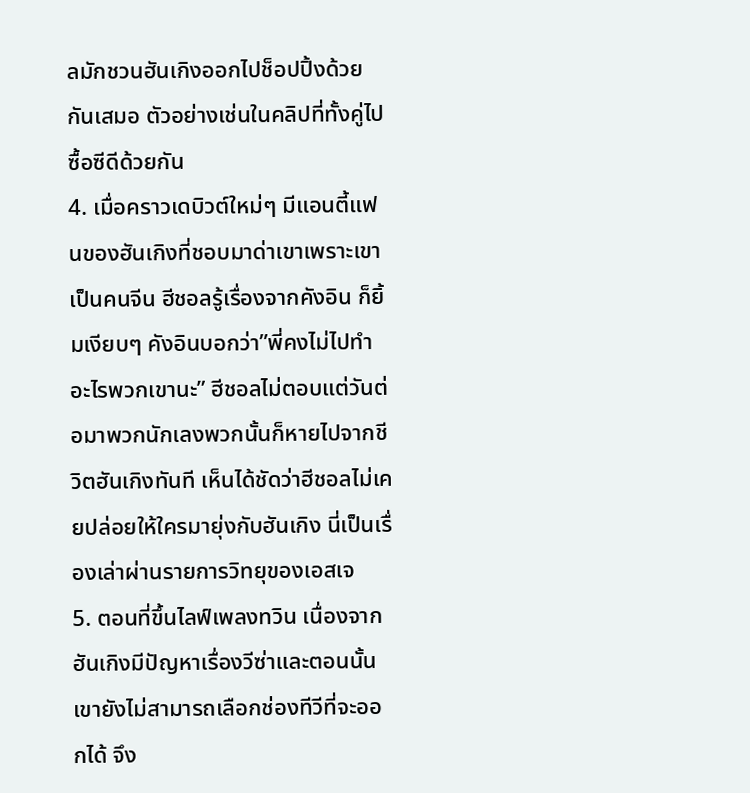ลมักชวนฮันเกิงออกไปช็อปปิ้งด้วยกันเสมอ ตัวอย่างเช่นในคลิปที่ทั้งคู่ไปซื้อซีดีด้วยกัน
4. เมื่อคราวเดบิวต์ใหม่ๆ มีแอนตี้แฟนของฮันเกิงที่ชอบมาด่าเขาเพราะเขาเป็นคนจีน ฮีชอลรู้เรื่องจากคังอิน ก็ยิ้มเงียบๆ คังอินบอกว่า”พี่คงไม่ไปทำอะไรพวกเขานะ” ฮีชอลไม่ตอบแต่วันต่อมาพวกนักเลงพวกนั้นก็หายไปจากชีวิตฮันเกิงทันที เห็นได้ชัดว่าฮีชอลไม่เคยปล่อยให้ใครมายุ่งกับฮันเกิง นี่เป็นเรื่องเล่าผ่านรายการวิทยุของเอสเจ
5. ตอนที่ขึ้นไลฟ์เพลงทวิน เนื่องจากฮันเกิงมีปัญหาเรื่องวีซ่าและตอนนั้นเขายังไม่สามารถเลือกช่องทีวีที่จะออกได้ จึง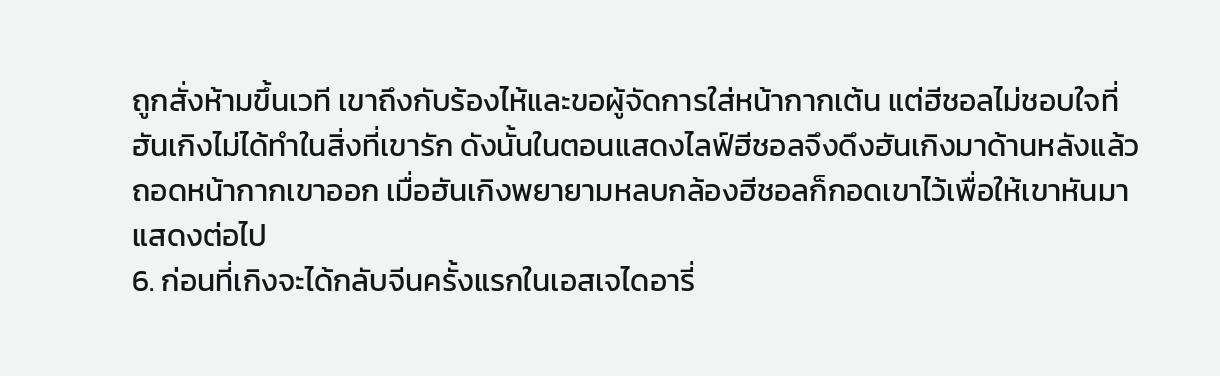ถูกสั่งห้ามขึ้นเวที เขาถึงกับร้องไห้และขอผู้จัดการใส่หน้ากากเต้น แต่ฮีชอลไม่ชอบใจที่ฮันเกิงไม่ได้ทำในสิ่งที่เขารัก ดังนั้นในตอนแสดงไลฟ์ฮีชอลจึงดึงฮันเกิงมาด้านหลังแล้วถอดหน้ากากเขาออก เมื่อฮันเกิงพยายามหลบกล้องฮีชอลก็กอดเขาไว้เพื่อให้เขาหันมาแสดงต่อไป
6. ก่อนที่เกิงจะได้กลับจีนครั้งแรกในเอสเจไดอารี่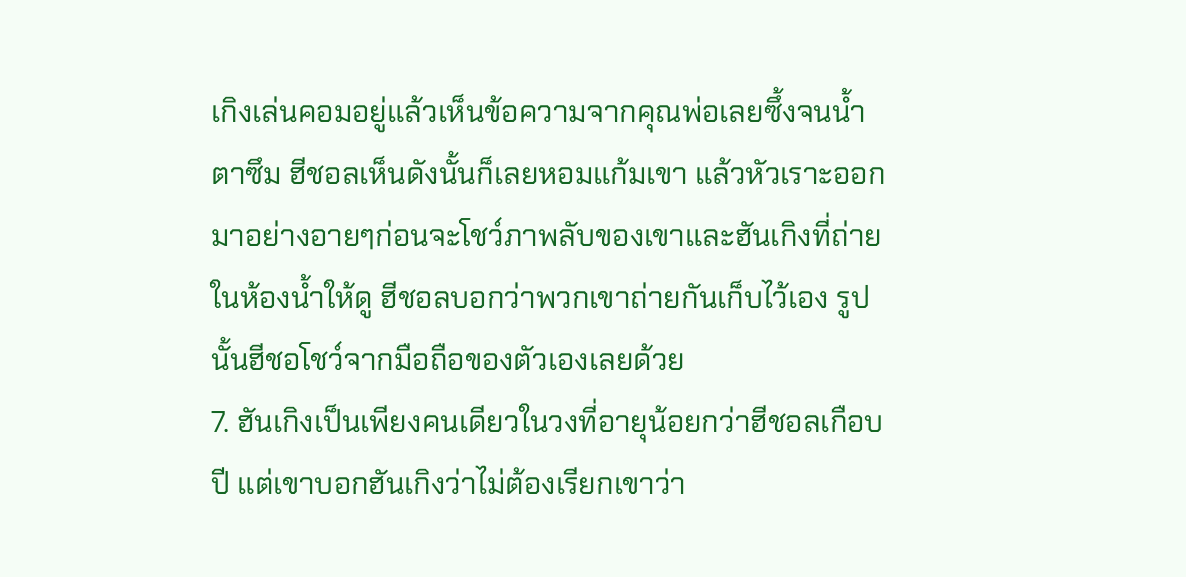เกิงเล่นคอมอยู่แล้วเห็นข้อความจากคุณพ่อเลยซึ้งจนน้ำตาซึม ฮีชอลเห็นดังนั้นก็เลยหอมแก้มเขา แล้วหัวเราะออกมาอย่างอายๆก่อนจะโชว์ภาพลับของเขาและฮันเกิงที่ถ่ายในห้องน้ำให้ดู ฮีชอลบอกว่าพวกเขาถ่ายกันเก็บไว้เอง รูปนั้นฮีชอโชว์จากมือถือของตัวเองเลยด้วย
7. ฮันเกิงเป็นเพียงคนเดียวในวงที่อายุน้อยกว่าฮีชอลเกือบปี แต่เขาบอกฮันเกิงว่าไม่ต้องเรียกเขาว่า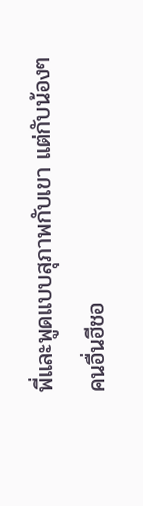พี่และพูดแบบสุภาพกับเขา แต่กับน้องๆคนอื่นฮีชอ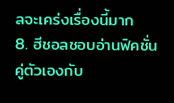ลจะเคร่งเรื่องนี้มาก
8. ฮีชอลชอบอ่านฟิคชั่นคู่ตัวเองกับ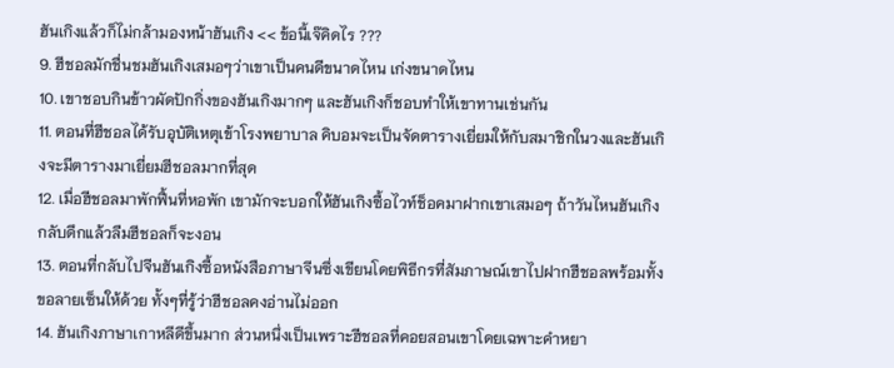ฮันเกิงแล้วก็ไม่กล้ามองหน้าฮันเกิง << ข้อนี้เจ๊คิดไร ???
9. ฮีชอลมักชื่นชมฮันเกิงเสมอๆว่าเขาเป็นคนดีขนาดไหน เก่งขนาดไหน
10. เขาชอบกินข้าวผัดปักกิ่งของฮันเกิงมากๆ และฮันเกิงก็ชอบทำให้เขาทานเช่นกัน
11. ตอนที่ฮีชอลได้รับอุบัติเหตุเข้าโรงพยาบาล คิบอมจะเป็นจัดตารางเยี่ยมให้กับสมาชิกในวงและฮันเกิงจะมีตารางมาเยี่ยมฮีชอลมากที่สุด
12. เมื่อฮีชอลมาพักฟื้นที่หอพัก เขามักจะบอกให้ฮันเกิงซื้อไวท์ช็อคมาฝากเขาเสมอๆ ถ้าวันไหนฮันเกิงกลับดึกแล้วลืมฮีชอลก็จะงอน
13. ตอนที่กลับไปจีนฮันเกิงซื้อหนังสือภาษาจีนซึ่งเขียนโดยพิธีกรที่สัมภาษณ์เขาไปฝากฮีชอลพร้อมทั้งขอลายเซ็นให้ด้วย ทั้งๆที่รู้ว่าฮีชอลคงอ่านไม่ออก
14. ฮันเกิงภาษาเกาหลีดีขึ้นมาก ส่วนหนึ่งเป็นเพราะฮีชอลที่คอยสอนเขาโดยเฉพาะคำหยา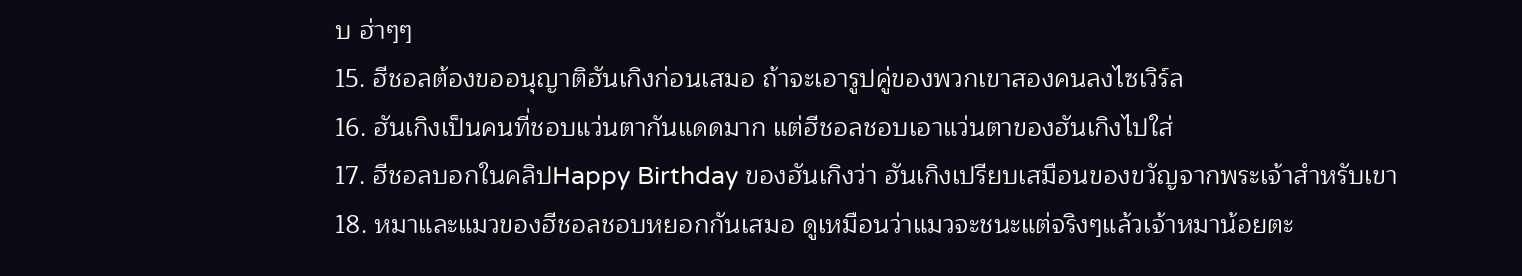บ ฮ่าๆๆ
15. ฮีชอลต้องขออนุญาติฮันเกิงก่อนเสมอ ถ้าจะเอารูปคู่ของพวกเขาสองคนลงไซเวิร์ล
16. ฮันเกิงเป็นคนที่ชอบแว่นตากันแดดมาก แต่ฮีชอลชอบเอาแว่นตาของฮันเกิงไปใส่
17. ฮีชอลบอกในคลิปHappy Birthday ของฮันเกิงว่า ฮันเกิงเปรียบเสมือนของขวัญจากพระเจ้าสำหรับเขา
18. หมาและแมวของฮีชอลชอบหยอกกันเสมอ ดูเหมือนว่าแมวจะชนะแต่จริงๆแล้วเจ้าหมาน้อยตะ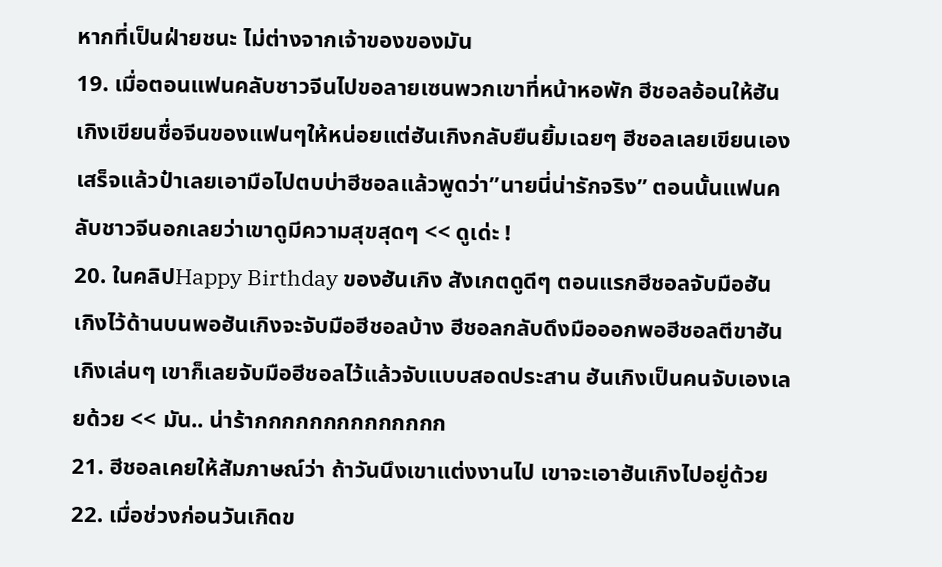หากที่เป็นฝ่ายชนะ ไม่ต่างจากเจ้าของของมัน
19. เมื่อตอนแฟนคลับชาวจีนไปขอลายเซนพวกเขาที่หน้าหอพัก ฮีชอลอ้อนให้ฮันเกิงเขียนชื่อจีนของแฟนๆให้หน่อยแต่ฮันเกิงกลับยืนยิ้มเฉยๆ ฮีชอลเลยเขียนเอง เสร็จแล้วป๋าเลยเอามือไปตบบ่าฮีชอลแล้วพูดว่า”นายนี่น่ารักจริง” ตอนนั้นแฟนคลับชาวจีนอกเลยว่าเขาดูมีความสุขสุดๆ << ดูเด่ะ !
20. ในคลิปHappy Birthday ของฮันเกิง สังเกตดูดีๆ ตอนแรกฮีชอลจับมือฮันเกิงไว้ด้านบนพอฮันเกิงจะจับมือฮีชอลบ้าง ฮีชอลกลับดึงมือออกพอฮีชอลตีขาฮันเกิงเล่นๆ เขาก็เลยจับมือฮีชอลไว้แล้วจับแบบสอดประสาน ฮันเกิงเป็นคนจับเองเลยด้วย << มัน.. น่าร้ากกกกกกกกกกกกกก
21. ฮีชอลเคยให้สัมภาษณ์ว่า ถ้าวันนึงเขาแต่งงานไป เขาจะเอาฮันเกิงไปอยู่ด้วย
22. เมื่อช่วงก่อนวันเกิดข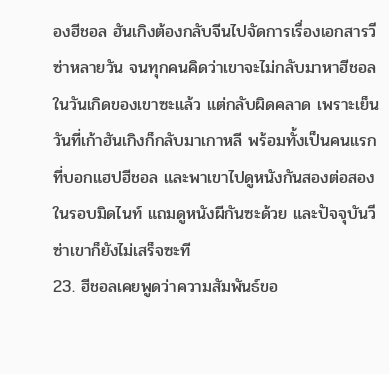องฮีชอล ฮันเกิงต้องกลับจีนไปจัดการเรื่องเอกสารวีซ่าหลายวัน จนทุกคนคิดว่าเขาจะไม่กลับมาหาฮีชอลในวันเกิดของเขาซะแล้ว แต่กลับผิดคลาด เพราะเย็นวันที่เก้าฮันเกิงก็กลับมาเกาหลี พร้อมทั้งเป็นคนแรกที่บอกแฮปฮีชอล และพาเขาไปดูหนังกันสองต่อสองในรอบมิดไนท์ แถมดูหนังผีกันซะด้วย และปัจจุบันวีซ่าเขาก็ยังไม่เสร็จซะที
23. ฮีชอลเคยพูดว่าความสัมพันธ์ขอ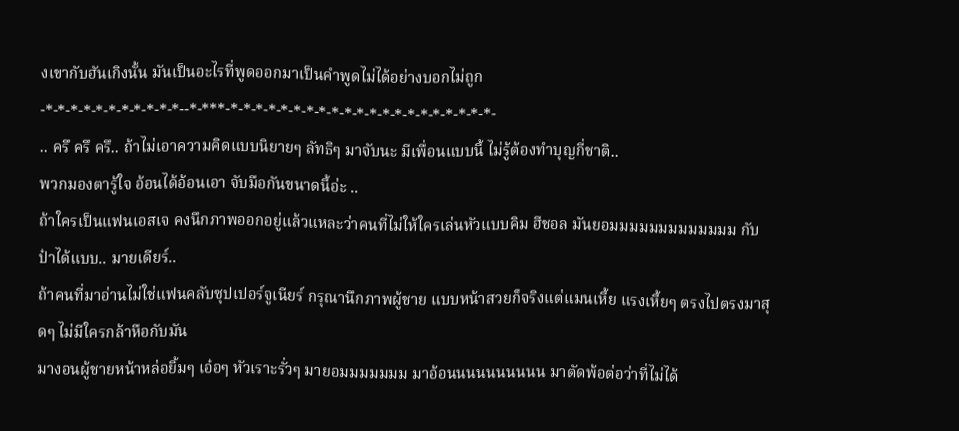งเขากับฮันเกิงนั้น มันเป็นอะไรที่พูดออกมาเป็นคำพูดไม่ได้อย่างบอกไม่ถูก
-*-*-*-*-*-*-*-*-*-*-*--*-***-*-*-*-*-*-*-*-*-*-*-*-*-*-*-*-*-*-*-*-*-*-
.. ครึ ครึ ครึ.. ถ้าไม่เอาความคิดแบบนิยายๆ ลัทธิๆ มาจับนะ มีเพื่อนแบบนี้ ไม่รู้ต้องทำบุญกี่ชาติ..
พวกมองตารู้ใจ อ้อนได้อ้อนเอา จับมือกันขนาดนี้อ่ะ ..
ถ้าใครเป็นแฟนเอสเจ คงนึกภาพออกอยู่แล้วแหละว่าคนที่ไม่ให้ใครเล่นหัวแบบคิม ฮีชอล มันยอมมมมมมมมมมมมม กับป๋าได้แบบ.. มายเดียร์..
ถ้าคนที่มาอ่านไม่ใช่แฟนคลับซุปเปอร์จูเนียร์ กรุณานึกภาพผู้ชาย แบบหน้าสวยก็จริงแต่แมนเหี้ย แรงเหี้ยๆ ตรงไปตรงมาสุดๆ ไม่มีใครกล้าหือกับมัน
มางอนผู้ชายหน้าหล่อยิ้มๆ เอ๋อๆ หัวเราะรั่วๆ มายอมมมมมมม มาอ้อนนนนนนนนนน มาตัดพ้อต่อว่าที่ไม่ได้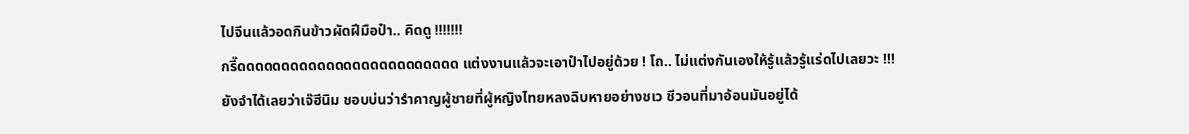ไปจีนแล้วอดกินข้าวผัดฝีมือป๋า.. คิดดู !!!!!!!
กรี๊ดดดดดดดดดดดดดดดดดดดดดดดดด แต่งงานแล้วจะเอาป๋าไปอยู่ด้วย ! โถ.. ไม่แต่งกันเองให้รู้แล้วรู้แร่ดไปเลยวะ !!!
ยังจำได้เลยว่าเจ๊ฮีนิม ชอบบ่นว่ารำคาญผู้ชายที่ผู้หญิงไทยหลงฉิบหายอย่างชเว ชีวอนที่มาอ้อนมันอยู่ได้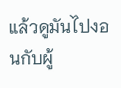แล้วดูมันไปงอนกับผู้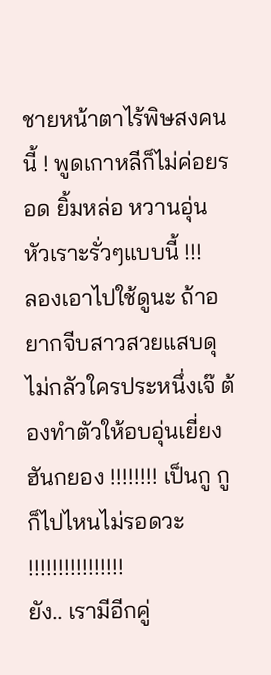ชายหน้าตาไร้พิษสงคนนี้ ! พูดเกาหลีก็ไม่ค่อยรอด ยิ้มหล่อ หวานอุ่น หัวเราะรั่วๆแบบนี้ !!!
ลองเอาไปใช้ดูนะ ถ้าอยากจีบสาวสวยแสบดุ ไม่กลัวใครประหนึ่งเจ๊ ต้องทำตัวให้อบอุ่นเยี่ยง ฮันกยอง !!!!!!!! เป็นกู กูก็ไปไหนไม่รอดวะ !!!!!!!!!!!!!!!!
ยัง.. เรามีอีกคู่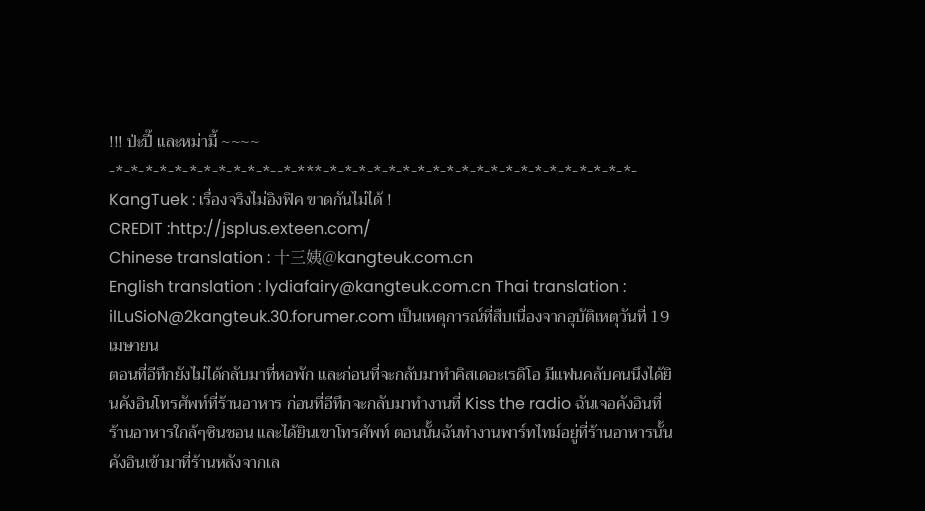!!! ป่ะปี๊ และหม่ามี้ ~~~~
-*-*-*-*-*-*-*-*-*-*-*--*-***-*-*-*-*-*-*-*-*-*-*-*-*-*-*-*-*-*-*-*-*-*-
KangTuek : เรื่องจริงไม่อิงฟิค ขาดกันไม่ได้ !
CREDIT :http://jsplus.exteen.com/
Chinese translation : 十三姨@kangteuk.com.cn
English translation : lydiafairy@kangteuk.com.cn Thai translation : ilLuSioN@2kangteuk.30.forumer.com เป็นเหตุการณ์ที่สืบเนื่องจากอุบัติเหตุวันที่ 19 เมษายน
ตอนที่อีทึกยังไม่ได้กลับมาที่หอพัก และก่อนที่จะกลับมาทำคิสเดอะเรดิโอ มีแฟนคลับคนนึงได้ยินคังอินโทรศัพท์ที่ร้านอาหาร ก่อนที่อีทึกจะกลับมาทำงานที่ Kiss the radio ฉันเจอคังอินที่ร้านอาหารใกล้ๆซินชอน และได้ยินเขาโทรศัพท์ ตอนนั้นฉันทำงานพาร์ทไทม์อยู่ที่ร้านอาหารนั้น คังอินเข้ามาที่ร้านหลังจากเล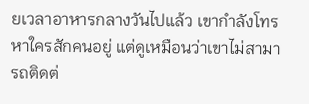ยเวลาอาหารกลางวันไปแล้ว เขากำลังโทรหาใครสักคนอยู่ แต่ดูเหมือนว่าเขาไม่สามารถติดต่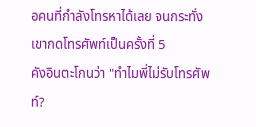อคนที่กำลังโทรหาได้เลย จนกระทั่งเขากดโทรศัพท์เป็นครั้งที่ 5
คังอินตะโกนว่า "ทำไมพี่ไม่รับโทรศัพท์?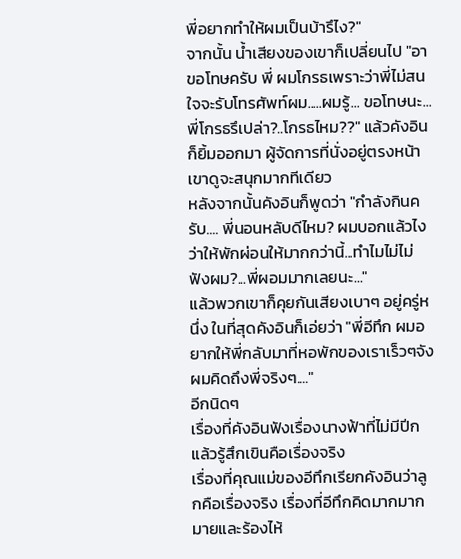พี่อยากทำให้ผมเป็นบ้ารึไง?"
จากนั้น น้ำเสียงของเขาก็เปลี่ยนไป "อา ขอโทษครับ พี่ ผมโกรธเพราะว่าพี่ไม่สนใจจะรับโทรศัพท์ผม.....ผมรู้... ขอโทษนะ...พี่โกรธรึเปล่า?..โกรธไหม??" แล้วคังอินก็ยิ้มออกมา ผู้จัดการที่นั่งอยู่ตรงหน้าเขาดูจะสนุกมากทีเดียว
หลังจากนั้นคังอินก็พูดว่า "กำลังกินครับ.... พี่นอนหลับดีไหม? ผมบอกแล้วไงว่าให้พักผ่อนให้มากกว่านี้...ทำไมไม่ไม่ฟังผม?...พี่ผอมมากเลยนะ..."
แล้วพวกเขาก็คุยกันเสียงเบาๆ อยู่ครู่หนึ่ง ในที่สุดคังอินก็เอ่ยว่า "พี่อีทึก ผมอยากให้พี่กลับมาที่หอพักของเราเร็วๆจัง ผมคิดถึงพี่จริงๆ...."
อีกนิดๆ
เรื่องที่คังอินฟังเรื่องนางฟ้าที่ไม่มีปีกแล้วรู้สึกเขินคือเรื่องจริง
เรื่องที่คุณแม่ของอีทึกเรียกคังอินว่าลูกคือเรื่องจริง เรื่องที่อีทึกคิดมากมากมายและร้องไห้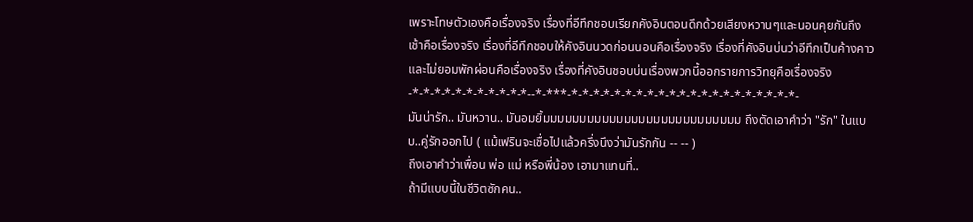เพราะโทษตัวเองคือเรื่องจริง เรื่องที่อีทึกชอบเรียกคังอินตอนดึกด้วยเสียงหวานๆและนอนคุยกันถึงเช้าคือเรื่องจริง เรื่องที่อีทึกชอบให้คังอินนวดก่อนนอนคือเรื่องจริง เรื่องที่คังอินบ่นว่าอีทึกเป็นค้างคาวและไม่ยอมพักผ่อนคือเรื่องจริง เรื่องที่คังอินชอบบ่นเรื่องพวกนี้ออกรายการวิทยุคือเรื่องจริง -*-*-*-*-*-*-*-*-*-*-*--*-***-*-*-*-*-*-*-*-*-*-*-*-*-*-*-*-*-*-*-*-*-*-
มันน่ารัก.. มันหวาน.. มันอมยิ้มมมมมมมมมมมมมมมมมมมมมมมมมมม ถึงตัดเอาคำว่า "รัก" ในแบบ..คู่รักออกไป ( แม้เฟรินจะเชื่อไปแล้วครึ่งนึงว่ามันรักกัน -- -- )
ถึงเอาคำว่าเพื่อน พ่อ แม่ หรือพี่น้อง เอามาแทนที่..
ถ้ามีแบบนี้ในชีวิตซักคน..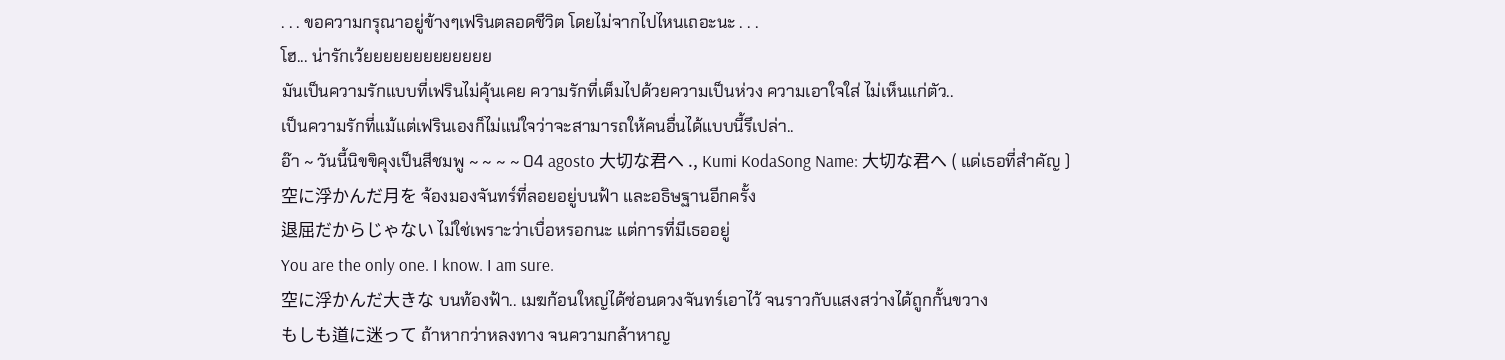. . . ขอความกรุณาอยู่ข้างๆเฟรินตลอดชีวิต โดยไม่จากไปไหนเถอะนะ . . .
โฮ... น่ารักเว้ยยยยยยยยยยยยย
มันเป็นความรักแบบที่เฟรินไม่คุ้นเคย ความรักที่เต็มไปด้วยความเป็นห่วง ความเอาใจใส่ ไม่เห็นแก่ตัว..
เป็นความรักที่แม้แต่เฟรินเองก็ไม่แน่ใจว่าจะสามารถให้คนอื่นได้แบบนี้รึเปล่า..
อ๊า ~ วันนี้นิขขิคุงเป็นสีชมพู ~ ~ ~ ~ 04 agosto 大切な君へ ., Kumi KodaSong Name: 大切な君へ ( แด่เธอที่สำคัญ )
空に浮かんだ月を จ้องมองจันทร์ที่ลอยอยู่บนฟ้า และอธิษฐานอีกครั้ง
退屈だからじゃない ไม่ใช่เพราะว่าเบื่อหรอกนะ แต่การที่มีเธออยู่
You are the only one. I know. I am sure.
空に浮かんだ大きな บนท้องฟ้า.. เมฆก้อนใหญ่ได้ซ่อนดวงจันทร์เอาไว้ จนราวกับแสงสว่างได้ถูกกั้นขวาง
もしも道に迷って ถ้าหากว่าหลงทาง จนความกล้าหาญ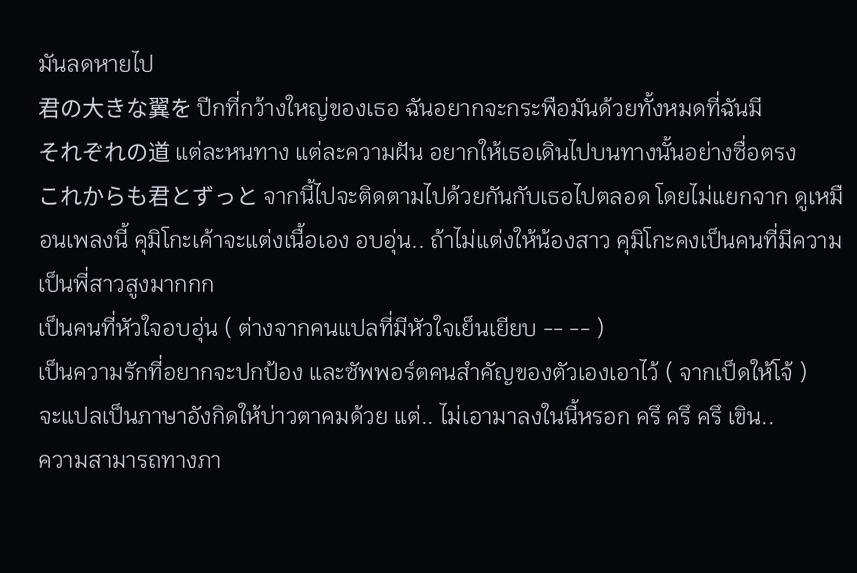มันลดหายไป
君の大きな翼を ปีกที่กว้างใหญ่ของเธอ ฉันอยากจะกระพือมันด้วยทั้งหมดที่ฉันมี
それぞれの道 แต่ละหนทาง แต่ละความฝัน อยากให้เธอเดินไปบนทางนั้นอย่างซื่อตรง
これからも君とずっと จากนี้ไปจะติดตามไปด้วยกันกับเธอไปตลอด โดยไม่แยกจาก ดูเหมือนเพลงนี้ คุมิโกะเค้าจะแต่งเนื้อเอง อบอุ่น.. ถ้าไม่แต่งให้น้องสาว คุมิโกะคงเป็นคนที่มีความเป็นพี่สาวสูงมากกก
เป็นคนที่หัวใจอบอุ่น ( ต่างจากคนแปลที่มีหัวใจเย็นเยียบ -- -- )
เป็นความรักที่อยากจะปกป้อง และซัพพอร์ตคนสำคัญของตัวเองเอาไว้ ( จากเป็ดให้โจ้ )
จะแปลเป็นภาษาอังกิดให้บ่าวตาคมด้วย แต่.. ไม่เอามาลงในนี้หรอก ครึ ครึ ครึ เขิน..
ความสามารถทางภา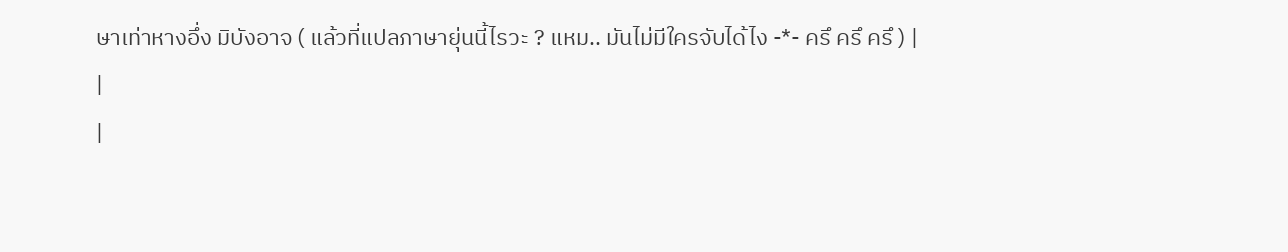ษาเท่าหางอึ่ง มิบังอาจ ( แล้วที่แปลภาษายุ่นนี้ไรวะ ? แหม.. มันไม่มีใครจับได้ไง -*- ครึ ครึ ครึ ) |
|
|